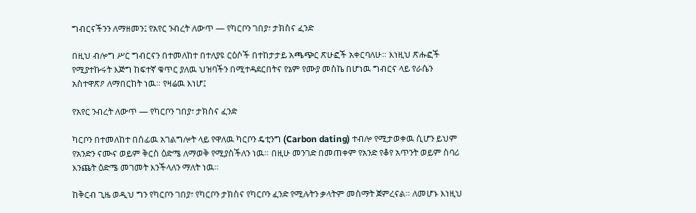ግብርናችንን ለማዘመን፤ የአየር ንብረት ለውጥ — የካርቦን ገበያ፣ ታክስና ፈንድ

በዚህ ብሎግ ሥር ግብርናን በተመለከተ በተለያዩ ርዕሶች በተከታታይ አጫጭር ጽሁፎች አቀርባለሁ። እነዚህ ጽሑፎች የሚያተኩሩት እጅግ ከፍተኛ ቁጥር ያለዉ ህዝባችን በሚተዳደርበትና የኔም የሙያ መስኬ በሆነዉ ግብርና ላይ የራሴን አስተዋጽዖ ለማበርከት ነዉ። የዛሬዉ እነሆ፤

የአየር ንብረት ለውጥ — የካርቦን ገበያ፣ ታክስና ፈንድ

ካርቦን በተመለከተ በሰፊዉ አገልግሎት ላይ የዋለዉ ካርቦን ዴቲንግ (Carbon dating) ተብሎ የሚታወቀዉ ሲሆን ይህም የአንድን ናሙና ወይም ቅርስ ዕድሜ ለማወቅ የሚያስችለን ነዉ። በዚሁ መንገድ በመጠቀም የአንድ የቆየ አጥንት ወይም ስባሪ እንጨት ዕድሜ መገመት እንችላለን ማለት ነዉ።

ከቅርብ ጊዜ ወዲህ ግን የካርቦን ገበያ፣ የካርቦን ታክስና የካርቦን ፈንድ የሚሉትን ቃላትም መስማት ጀምረናል። ለመሆኑ እነዚህ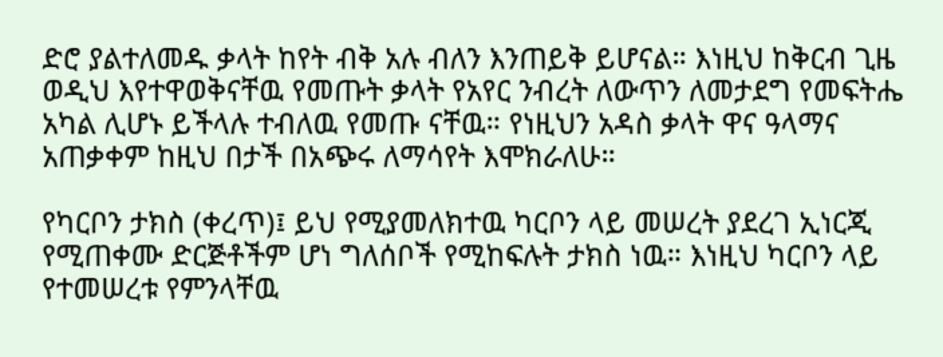ድሮ ያልተለመዱ ቃላት ከየት ብቅ አሉ ብለን እንጠይቅ ይሆናል። እነዚህ ከቅርብ ጊዜ ወዲህ እየተዋወቅናቸዉ የመጡት ቃላት የአየር ንብረት ለውጥን ለመታደግ የመፍትሔ አካል ሊሆኑ ይችላሉ ተብለዉ የመጡ ናቸዉ። የነዚህን አዳስ ቃላት ዋና ዓላማና አጠቃቀም ከዚህ በታች በአጭሩ ለማሳየት እሞክራለሁ።

የካርቦን ታክስ (ቀረጥ)፤ ይህ የሚያመለክተዉ ካርቦን ላይ መሠረት ያደረገ ኢነርጂ የሚጠቀሙ ድርጅቶችም ሆነ ግለሰቦች የሚከፍሉት ታክስ ነዉ። እነዚህ ካርቦን ላይ የተመሠረቱ የምንላቸዉ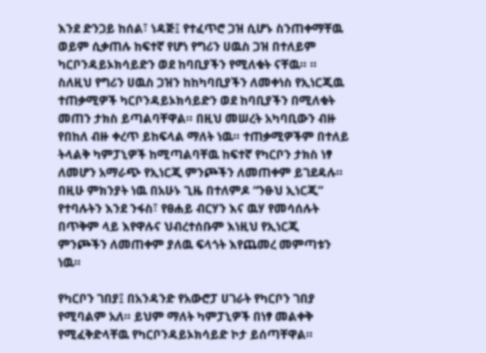እንደ ድንጋይ ከሰል፣ ነዳጅ፤ የተፈጥሮ ጋዝ ሲሆኑ ስንጠቀማቸዉ ወይም ሲቃጠሉ ከፍተኛ የሆነ የግሪን ሀዉስ ጋዝ በተለይም ካርቦንዳይኦክሳይድን ወደ ከባቢያችን የሚለቁት ናቸዉ። ። ስለዚህ የግሪን ሀዉስ ጋዝን ከከካባቢያችን ለመቀነስ የኢነርጂዉ ተጠቃሚዎች ካርቦንዳይኦክሳይድን ወደ ከባቢያችን በሚለቁት መጠን ታክስ ይጣልባቸዋል። በዚህ መሠረት አካባቢውን ብዙ የበከለ ብዙ ቀረጥ ይከፍላል ማለት ነዉ። ተጠቃሚዎችም በተለይ ትላልቅ ካምፓኒዎች ከሚጣልባቸዉ ከፍተኛ የካርቦን ታክስ ነፃ ለመሆን አማራጭ የኢነርጂ ምንጮችን ለመጠቀም ይገደዳሉ። በዚሁ ምክንያት ነዉ በአሁኑ ጊዜ በተለምዶ “ንፁህ ኢነርጂ” የተባሉትን እንደ ንፋስ፣ የፀሐይ ብርሃን እና ዉሃ የመሳሰሉት በጥቅም ላይ እየዋሉና ህብረተሰቡም እነዚህ የኢነርጂ ምንጮችን ለመጠቀም ያለዉ ፍላጎት እየጨመረ መምጣቱን ነዉ።

የካርቦን ገበያ፤ በአንዳንድ የአውሮፓ ሀገራት የካርቦን ገበያ የሚባልም አለ። ይህም ማለት ካምፓኒዎች በነፃ መልቀቅ የሚፈቅድላቸዉ የካርቦንዳይኦክሳይድ ኮታ ይሰጣቸዋል።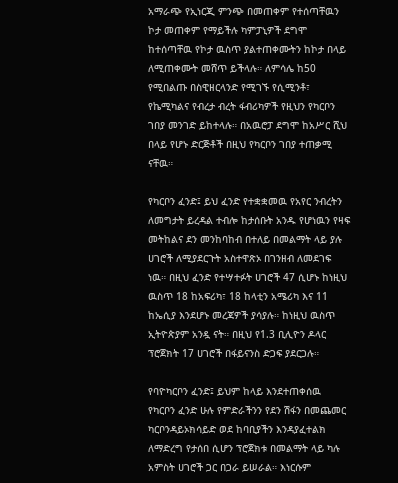አማራጭ የኢነርጂ ምንጭ በመጠቀም የተሰጣቸዉን ኮታ መጠቀም የማይችሉ ካምፓኒዎች ደግሞ ከተሰጣቸዉ የኮታ ዉስጥ ያልተጠቀሙትን ከኮታ በላይ ለሚጠቀሙት መሸጥ ይችላሉ። ለምሳሌ ከ50 የሚበልጡ በስዊዘርላንድ የሚገኙ የሲሚንቶ፣ የኬሚካልና የብረታ ብረት ፋብሪካዎች የዚህን የካርቦን ገበያ መንገድ ይከተላሉ። በአዉሮፓ ደግሞ ከአሥር ሺህ በላይ የሆኑ ድርጅቶች በዚህ የካርቦን ገበያ ተጠቃሚ ናቸዉ።

የካርቦን ፈንድ፤ ይህ ፈንድ የተቋቋመዉ የአየር ንብረትን ለመግታት ይረዳል ተብሎ ከታሰቡት አንዱ የሆነዉን የዛፍ መትከልና ደን መንከባከብ በተለይ በመልማት ላይ ያሉ ሀገሮች ለሚያደርጉት አስተዋጽኦ በገንዘብ ለመደገፍ ነዉ። በዚህ ፈንድ የተሣተፉት ሀገሮች 47 ሲሆኑ ከነዚህ ዉስጥ 18 ከአፍሪካ፣ 18 ከላቲን አሜሪካ እና 11 ከኤሲያ እንደሆኑ መረጃዎች ያሳያሉ። ከነዚህ ዉስጥ ኢትዮጵያም አንዷ ናት። በዚህ የ1.3 ቢሊዮን ዶላር ፕሮጀክት 17 ሀገሮች በፋይናንስ ድጋፍ ያደርጋሉ።

የባዮካርቦን ፈንድ፤ ይህም ከላይ እንደተጠቀሰዉ የካርቦን ፈንድ ሁሉ የምድራችንን የደን ሽፋን በመጨመር ካርቦንዳይኦክሳይድ ወደ ከባቢያችን እንዳያፈተልክ ለማድረግ የታሰበ ሲሆን ፕሮጀክቱ በመልማት ላይ ካሉ አምስት ሀገሮች ጋር በጋራ ይሠራል። እነርሱም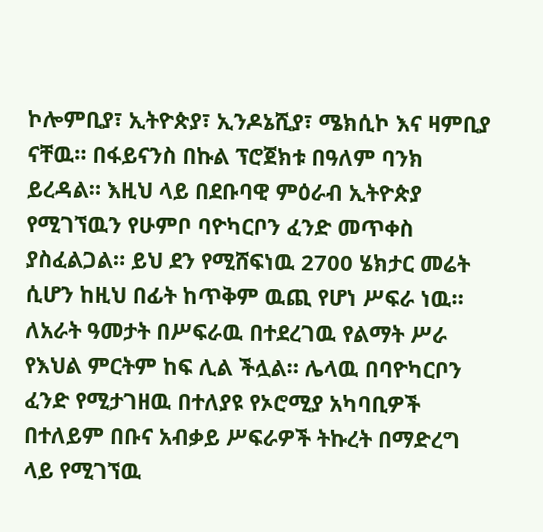ኮሎምቢያ፣ ኢትዮጵያ፣ ኢንዶኔሺያ፣ ሜክሲኮ እና ዛምቢያ ናቸዉ። በፋይናንስ በኩል ፕሮጀክቱ በዓለም ባንክ ይረዳል። እዚህ ላይ በደቡባዊ ምዕራብ ኢትዮጵያ የሚገኘዉን የሁምቦ ባዮካርቦን ፈንድ መጥቀስ ያስፈልጋል። ይህ ደን የሚሸፍነዉ 2700 ሄክታር መሬት ሲሆን ከዚህ በፊት ከጥቅም ዉጪ የሆነ ሥፍራ ነዉ። ለአራት ዓመታት በሥፍራዉ በተደረገዉ የልማት ሥራ የእህል ምርትም ከፍ ሊል ችሏል። ሌላዉ በባዮካርቦን ፈንድ የሚታገዘዉ በተለያዩ የኦሮሚያ አካባቢዎች በተለይም በቡና አብቃይ ሥፍራዎች ትኩረት በማድረግ ላይ የሚገኘዉ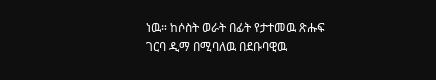ነዉ። ከሶስት ወራት በፊት የታተመዉ ጽሑፍ ገርባ ዲማ በሚባለዉ በደቡባዊዉ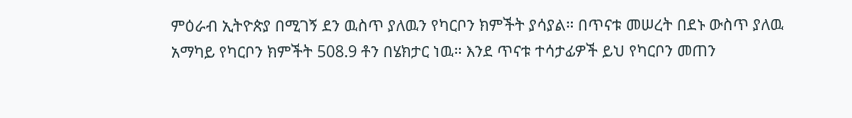ምዕራብ ኢትዮጵያ በሚገኝ ደን ዉስጥ ያለዉን የካርቦን ክምችት ያሳያል። በጥናቱ መሠረት በደኑ ውስጥ ያለዉ አማካይ የካርቦን ክምችት 508.9 ቶን በሄክታር ነዉ። እንደ ጥናቱ ተሳታፊዎች ይህ የካርቦን መጠን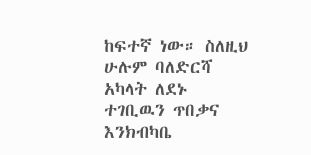ከፍተኛ ነው። ስለዚህ ሁሉም ባለድርሻ አካላት ለደኑ ተገቢዉን ጥበቃና እንክብካቤ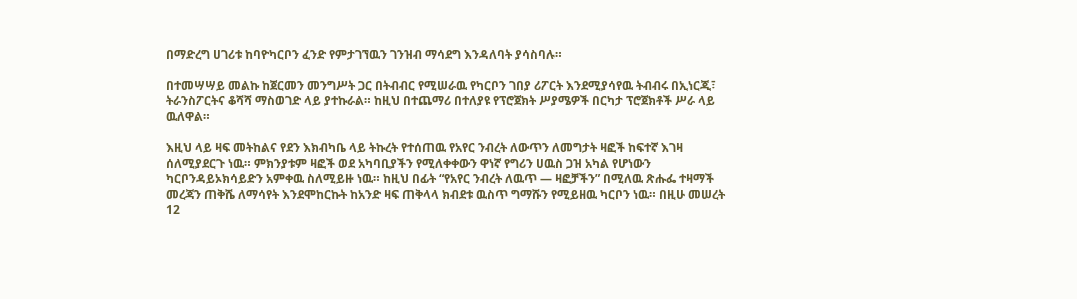በማድረግ ሀገሪቱ ከባዮካርቦን ፈንድ የምታገኘዉን ገንዝብ ማሳደግ እንዳለባት ያሳስባሉ።

በተመሣሣይ መልኩ ከጀርመን መንግሥት ጋር በትብብር የሚሠራዉ የካርቦን ገበያ ሪፖርት እንደሚያሳየዉ ትብብሩ በኢነርጂ፣ ትራንስፖርትና ቆሻሻ ማስወገድ ላይ ያተኩራል። ከዚህ በተጨማሪ በተለያዩ የፕሮጀክት ሥያሜዎች በርካታ ፕሮጀክቶች ሥራ ላይ ዉለዋል።

እዚህ ላይ ዛፍ መትከልና የደን እክብካቤ ላይ ትኩረት የተሰጠዉ የአየር ንብረት ለውጥን ለመግታት ዛፎች ከፍተኛ እገዛ ሰለሚያደርጉ ነዉ። ምክንያቱም ዛፎች ወደ አካባቢያችን የሚለቀቀውን ዋነኛ የግሪን ሀዉስ ጋዝ አካል የሆነውን ካርቦንዳይኦክሳይድን አምቀዉ ስለሚይዙ ነዉ። ከዚህ በፊት “የአየር ንብረት ለዉጥ — ዛፎቻችን” በሚለዉ ጽሑፌ ተዛማች መረጃን ጠቅሼ ለማሳየት እንደሞከርኩት ከአንድ ዛፍ ጠቅላላ ክብደቱ ዉስጥ ግማሹን የሚይዘዉ ካርቦን ነዉ። በዚሁ መሠረት 12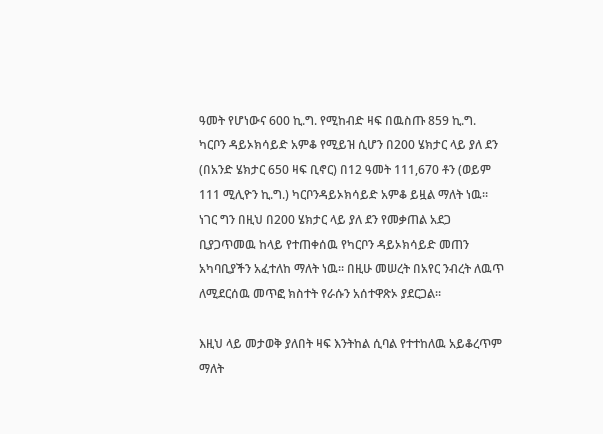ዓመት የሆነውና 600 ኪ.ግ. የሚከብድ ዛፍ በዉስጡ 859 ኪ.ግ. ካርቦን ዳይኦክሳይድ አምቆ የሚይዝ ሲሆን በ200 ሄክታር ላይ ያለ ደን (በአንድ ሄክታር 650 ዛፍ ቢኖር) በ12 ዓመት 111,670 ቶን (ወይም 111 ሚሊዮን ኪ.ግ.) ካርቦንዳይኦክሳይድ አምቆ ይዟል ማለት ነዉ። ነገር ግን በዚህ በ200 ሄክታር ላይ ያለ ደን የመቃጠል አደጋ ቢያጋጥመዉ ከላይ የተጠቀሰዉ የካርቦን ዳይኦክሳይድ መጠን አካባቢያችን አፈተለከ ማለት ነዉ። በዚሁ መሠረት በአየር ንብረት ለዉጥ ለሚደርሰዉ መጥፎ ክስተት የራሱን አሰተዋጽኦ ያደርጋል።

እዚህ ላይ መታወቅ ያለበት ዛፍ እንትከል ሲባል የተተከለዉ አይቆረጥም ማለት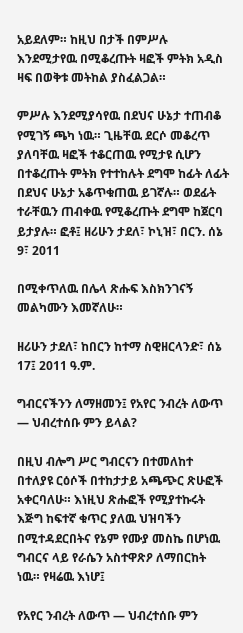አይደለም። ከዚህ በታች በምሥሉ እንደሚታየዉ በሚቆረጡት ዛፎች ምትክ አዲስ ዛፍ በወቅቱ መትከል ያስፈልጋል።

ምሥሉ እንደሚያሳየዉ በደህና ሁኔታ ተጠብቆ የሚገኝ ጫካ ነዉ። ጊዜቸዉ ደርሶ መቆረጥ ያለባቸዉ ዛፎች ተቆርጠዉ የሚታዩ ሲሆን በተቆረጡት ምትክ የተተከሉት ደግሞ ከፊት ለፊት በደህና ሁኔታ አቆጥቁጠዉ ይገኛሉ። ወደፊት ተራቸዉን ጠብቀዉ የሚቆረጡት ደግሞ ከጀርባ ይታያሉ። ፎቶ፤ ዘሪሁን ታደለ፣ ኮኒዝ፣ በርን. ሰኔ 9፣ 2011

በሚቀጥለዉ በሌላ ጽሑፍ እስክንገናኝ መልካሙን እመኛለሁ።

ዘሪሁን ታደለ፣ ከበርን ከተማ ስዊዘርላንድ፣ ሰኔ 17፤ 2011 ዓ.ም.

ግብርናችንን ለማዘመን፤ የአየር ንብረት ለውጥ — ህብረተሰቡ ምን ይላል?

በዚህ ብሎግ ሥር ግብርናን በተመለከተ በተለያዩ ርዕሶች በተከታታይ አጫጭር ጽሁፎች አቀርባለሁ። እነዚህ ጽሑፎች የሚያተኩሩት እጅግ ከፍተኛ ቁጥር ያለዉ ህዝባችን በሚተዳደርበትና የኔም የሙያ መስኬ በሆነዉ ግብርና ላይ የራሴን አስተዋጽዖ ለማበርከት ነዉ። የዛሬዉ እነሆ፤

የአየር ንብረት ለውጥ — ህብረተሰቡ ምን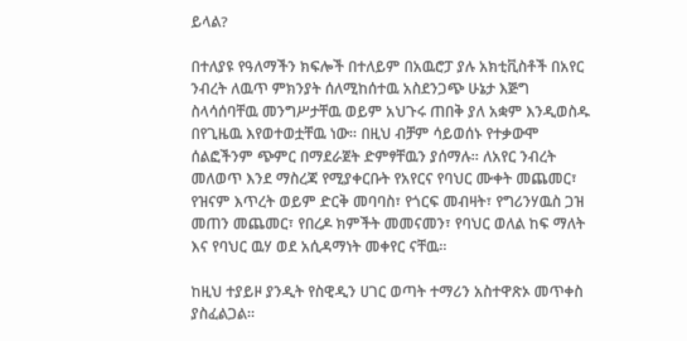ይላል?

በተለያዩ የዓለማችን ክፍሎች በተለይም በአዉሮፓ ያሉ አክቲቪስቶች በአየር ንብረት ለዉጥ ምክንያት ሰለሚከሰተዉ አስደንጋጭ ሁኔታ እጅግ ስላሳሰባቸዉ መንግሥታቸዉ ወይም አህጉሩ ጠበቅ ያለ አቋም እንዲወስዱ በየጊዜዉ እየወተወቷቸዉ ነው። በዚህ ብቻም ሳይወሰኑ የተቃውሞ ሰልፎችንም ጭምር በማደራጀት ድምፃቸዉን ያሰማሉ። ለአየር ንብረት መለወጥ እንደ ማስረጃ የሚያቀርቡት የአየርና የባህር ሙቀት መጨመር፣ የዝናም እጥረት ወይም ድርቅ መባባስ፣ የጎርፍ መብዛት፣ የግሪንሃዉስ ጋዝ መጠን መጨመር፣ የበረዶ ክምችት መመናመን፣ የባህር ወለል ከፍ ማለት እና የባህር ዉሃ ወደ አሲዳማነት መቀየር ናቸዉ።

ከዚህ ተያይዞ ያንዲት የስዊዲን ሀገር ወጣት ተማሪን አስተዋጽኦ መጥቀስ ያስፈልጋል።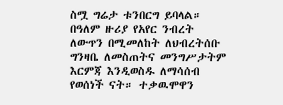ስሟ ግሬታ ቱንበርግ ይባላል። በዓለም ዙሪያ የአየር ንብረት ለውጥን በሚመለከት ለህብረትሰቡ ግንዛቤ ለመስጠትና መንግሥታትም እርምጃ እንዲወስዱ ለማሳሰብ የወሰነች ናት። ተቃዉሞዋን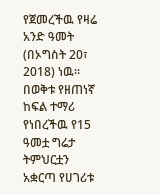የጀመረችዉ የዛሬ አንድ ዓመት (በኦግስት 20፣ 2018) ነዉ። በወቅቱ የዘጠነኛ ከፍል ተማሪ የነበረችዉ የ15 ዓመቷ ግሬታ ትምህርቷን አቋርጣ የሀገሪቱ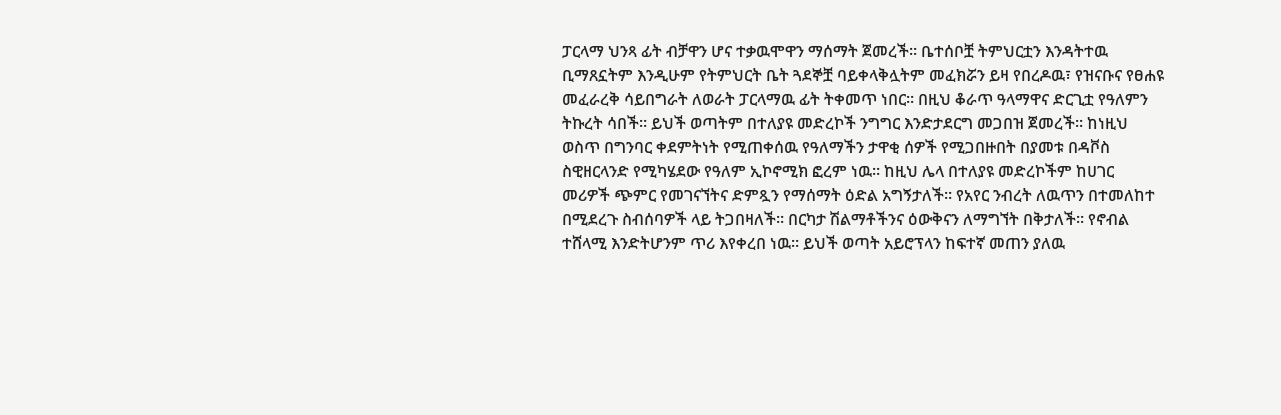ፓርላማ ህንጻ ፊት ብቻዋን ሆና ተቃዉሞዋን ማሰማት ጀመረች። ቤተሰቦቿ ትምህርቷን እንዳትተዉ ቢማጸኗትም እንዲሁም የትምህርት ቤት ጓደኞቿ ባይቀላቅሏትም መፈክሯን ይዛ የበረዶዉ፣ የዝናቡና የፀሐዩ መፈራረቅ ሳይበግራት ለወራት ፓርላማዉ ፊት ትቀመጥ ነበር። በዚህ ቆራጥ ዓላማዋና ድርጊቷ የዓለምን ትኩረት ሳበች። ይህች ወጣትም በተለያዩ መድረኮች ንግግር እንድታደርግ መጋበዝ ጀመረች። ከነዚህ ወስጥ በግንባር ቀደምትነት የሚጠቀሰዉ የዓለማችን ታዋቂ ሰዎች የሚጋበዙበት በያመቱ በዳቮስ ስዊዘርላንድ የሚካሄደው የዓለም ኢኮኖሚክ ፎረም ነዉ። ከዚህ ሌላ በተለያዩ መድረኮችም ከሀገር መሪዎች ጭምር የመገናኘትና ድምጿን የማሰማት ዕድል አግኝታለች። የአየር ንብረት ለዉጥን በተመለከተ በሚደረጉ ስብሰባዎች ላይ ትጋበዛለች። በርካታ ሽልማቶችንና ዕውቅናን ለማግኘት በቅታለች። የኖብል ተሸላሚ እንድትሆንም ጥሪ እየቀረበ ነዉ። ይህች ወጣት አይሮፕላን ከፍተኛ መጠን ያለዉ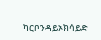ካርቦንዳይኦክሳይድ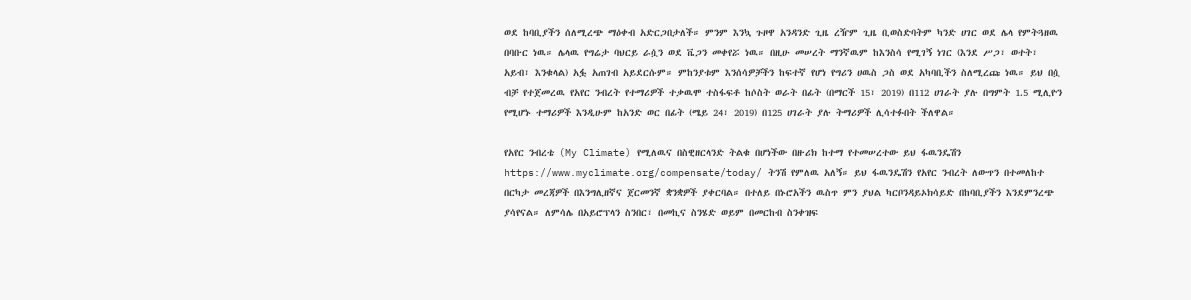ወደ ከባቢያችን ሰለሚረጭ ማዕቀብ አድርጋበታለች። ምንም እንኳ ጉዞዋ አንዳንድ ጊዜ ረዥም ጊዜ ቢወስድባትም ካንድ ሀገር ወደ ሌላ የምትጓዘዉ በባቡር ነዉ። ሌላዉ የግሬታ ባህርይ ራሷን ወደ ቬጋን መቀየሯ ነዉ። በዚሁ መሠረት ማንኛዉም ከእንስሳ የሚገኝ ነገር (እንደ ሥጋ፣ ወተት፣ አይብ፣ እንቁላል) አፏ አጠገብ አይደርሱም። ምከንያቱም እንሰሳዎቻችን ከፍተኛ የሆነ የግሪን ሀዉስ ጋስ ወደ አካባቢችን ስለሚረጩ ነዉ። ይህ በሷ ብቻ የተጀመረዉ የአየር ንብረት የተማሪዎች ተቃዉሞ ተስፋፍቶ ከሶስት ወራት በፊት (በማርች 15፣ 2019) በ112 ሀገራት ያሉ በግምት 1.5 ሚሊዮን የሚሆኑ ተማሪዎች እንዲሁም ከአንድ ወር በፊት (ሜይ 24፣ 2019) በ125 ሀገራት ያሉ ትማሪዎች ሊሳተፉበት ችለዋል።

የአየር ንብረቴ (My Climate) የሚለዉና በስዊዘርላንድ ትልቁ በሆነችው በዙሪክ ከተማ የተመሠረተው ይህ ፋዉንዴሽን https://www.myclimate.org/compensate/today/ ትንሽ የምለዉ አለኝ። ይህ ፋዉንዴሽን የአየር ንብረት ለውጥን በተመለከተ በርካታ መረጃዎች በእንግሊዘኛና ጀርመንኛ ቋንቋዎች ያቀርባል። በተለይ በኑሮአችን ዉስጥ ምን ያህል ካርቦንዳይኦክሳይድ በከባቢያችን እንደምንረጭ ያሳየናል። ለምሳሌ በአይሮፕላን ስንበር፣ በመኪና ስንሄድ ወይም በመርከብ ስንቀዝፍ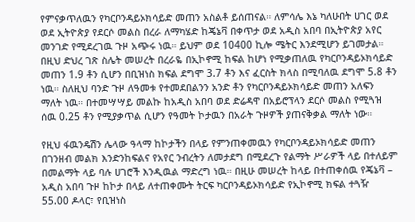የምናቃጥለዉን የካርቦንዳይኦክሳይድ መጠን አስልቶ ይሰጠናል። ለምሳሌ እኔ ካለሁበት ሀገር ወደ ወደ ኢትዮጵያ የደርሶ መልስ በረራ ለማካሄድ ከጄኔቫ በቀጥታ ወደ አዲስ አበባ በኢትዮጵያ አየር መንገድ የሚደረገዉ ጉዞ አጭሩ ነዉ። ይህም ወደ 10400 ኪሎ ሜትር እንደሚሆን ይገመታል። በዚህ ድህረ ገጽ ስሌት መሠረት በረራዬ በኢኮኖሚ ከፍል ከሆነ የሚቃጠለዉ የካርቦንዳይኦክሳይድ መጠን 1.9 ቶን ሲሆን በቢዝነስ ክፍል ደግሞ 3.7 ቶን እና ፈርስት ክላስ በሚባለዉ ደግሞ 5.8 ቶን ነዉ። ስለዚህ ባንድ ጉዞ ለዓመቱ የተመደበልንን አንድ ቶን የካርቦንዳይኦክሳይድ መጠን አለፍን ማለት ነዉ። በተመሣሣይ መልኩ ከአዲስ አበባ ወደ ድሬዳዋ በአይሮፕላን ደርሶ መልስ የሚጓዝ ሰዉ 0.25 ቶን የሚያቃጥል ሲሆን የዓመት ኮታዉን በአራት ጉዞዎች ያጠናቅቃል ማለት ነው።

የዚህ ፋዉንዴሽን ሌላው ዓላማ ከኮታችን በላይ የምንጠቀመዉን የካርቦንዳይኦክሳይድ መጠን በገንዘብ መልክ እንድንከፍልና የአየር ንብረትን ለመታደግ በሚደረጉ የልማት ሥራዎች ላይ በተለይም በመልማት ላይ ባሉ ሀገሮች እንዲዉል ማድረግ ነዉ። በዚሁ መሠረት ከላይ በተጠቀሰዉ የጄኔቫ – አዲስ አበባ ጉዞ ከኮታ በላይ ለተጠቀሙት ትርፍ ካርቦንዳይኦክሳይድ የኢኮኖሚ ክፍል ተጓዥ 55.00 ዶላር፣ የቢዝነስ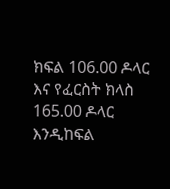ክፍል 106.00 ዶላር እና የፈርስት ክላስ 165.00 ዶላር እንዲከፍል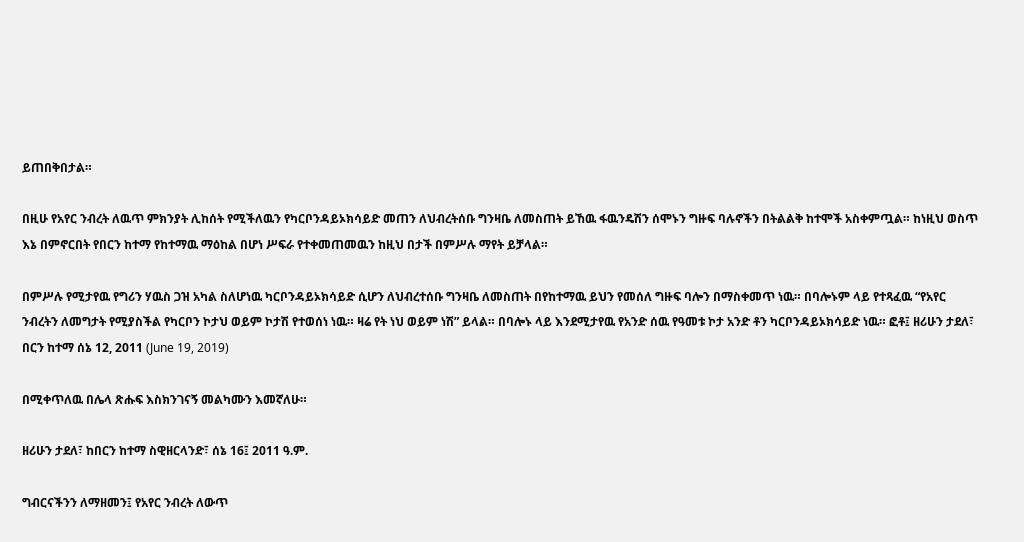ይጠበቅበታል።

በዚሁ የአየር ንብረት ለዉጥ ምክንያት ሊከሰት የሚችለዉን የካርቦንዳይኦክሳይድ መጠን ለህብረትሰቡ ግንዛቤ ለመስጠት ይኸዉ ፋዉንዴሽን ሰሞኑን ግዙፍ ባሉኖችን በትልልቅ ከተሞች አስቀምጧል። ከነዚህ ወስጥ እኔ በምኖርበት የበርን ከተማ የከተማዉ ማዕከል በሆነ ሥፍራ የተቀመጠመዉን ከዚህ በታች በምሥሉ ማየት ይቻላል።

በምሥሉ የሚታየዉ የግሪን ሃዉስ ጋዝ አካል ስለሆነዉ ካርቦንዳይኦክሳይድ ሲሆን ለህብረተሰቡ ግንዛቤ ለመስጠት በየከተማዉ ይህን የመሰለ ግዙፍ ባሎን በማስቀመጥ ነዉ። በባሎኑም ላይ የተጻፈዉ “የአየር ንብረትን ለመግታት የሚያስችል የካርቦን ኮታህ ወይም ኮታሽ የተወሰነ ነዉ። ዛሬ የት ነህ ወይም ነሽ” ይላል። በባሎኑ ላይ እንደሚታየዉ የአንድ ሰዉ የዓመቱ ኮታ አንድ ቶን ካርቦንዳይኦክሳይድ ነዉ። ፎቶ፤ ዘሪሁን ታደለ፣ በርን ከተማ ሰኔ 12, 2011 (June 19, 2019)

በሚቀጥለዉ በሌላ ጽሑፍ እስክንገናኝ መልካሙን እመኛለሁ።

ዘሪሁን ታደለ፣ ከበርን ከተማ ስዊዘርላንድ፣ ሰኔ 16፤ 2011 ዓ.ም.

ግብርናችንን ለማዘመን፤ የአየር ንብረት ለውጥ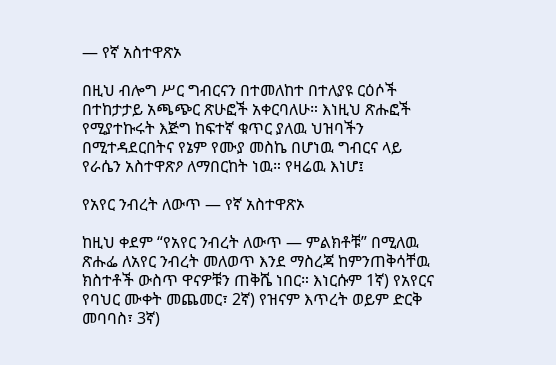— የኛ አስተዋጽኦ

በዚህ ብሎግ ሥር ግብርናን በተመለከተ በተለያዩ ርዕሶች በተከታታይ አጫጭር ጽሁፎች አቀርባለሁ። እነዚህ ጽሑፎች የሚያተኩሩት እጅግ ከፍተኛ ቁጥር ያለዉ ህዝባችን በሚተዳደርበትና የኔም የሙያ መስኬ በሆነዉ ግብርና ላይ የራሴን አስተዋጽዖ ለማበርከት ነዉ። የዛሬዉ እነሆ፤

የአየር ንብረት ለውጥ — የኛ አስተዋጽኦ

ከዚህ ቀደም “የአየር ንብረት ለውጥ — ምልክቶቹ” በሚለዉ ጽሑፌ ለአየር ንብረት መለወጥ እንደ ማስረጃ ከምንጠቅሳቸዉ ክስተቶች ውስጥ ዋናዎቹን ጠቅሼ ነበር። እነርሱም 1ኛ) የአየርና የባህር ሙቀት መጨመር፣ 2ኛ) የዝናም እጥረት ወይም ድርቅ መባባስ፣ 3ኛ)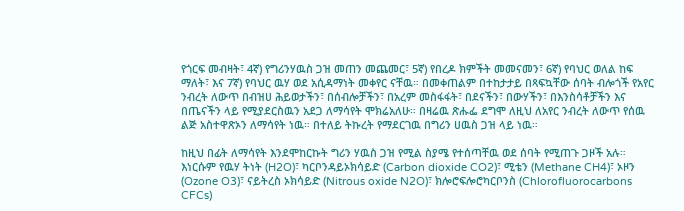የጎርፍ መብዛት፣ 4ኛ) የግሪንሃዉስ ጋዝ መጠን መጨመር፣ 5ኛ) የበረዶ ክምችት መመናመን፣ 6ኛ) የባህር ወለል ከፍ ማለት፣ እና 7ኛ) የባህር ዉሃ ወደ አሲዳማነት መቀየር ናቸዉ። በመቀጠልም በተከታታይ በጻፍኳቸው ሰባት ብሎጎች የአየር ንብረት ለውጥ በብዝሀ ሕይወታችን፣ በሰብሎቻችን፣ በአረም መስፋፋት፣ በደናችን፣ በውሃችን፣ በእንስሳቶቻችን እና በጤናችን ላይ የሚያደርስዉን አደጋ ለማሳየት ሞክሬአለሁ። በዛሬዉ ጽሑፌ ደግሞ ለዚህ ለአየር ንብረት ለውጥ የሰዉ ልጅ አስተዋጽኦን ለማሳየት ነዉ። በተለይ ትኩረት የማደርገዉ በግሪን ሀዉስ ጋዝ ላይ ነዉ።

ከዚህ በፊት ለማሳየት እንደሞከርኩት ግሪን ሃዉስ ጋዝ የሚል ስያሜ የተሰጣቸዉ ወደ ሰባት የሚጠጉ ጋዞች አሉ። እነርሱም የዉሃ ትነት (H2O)፣ ካርቦንዳይኦክሳይድ (Carbon dioxide CO2)፣ ሚቴን (Methane CH4)፣ ኦዞን (Ozone O3)፣ ናይትረስ ኦክሳይድ (Nitrous oxide N2O)፣ ክሎሮፍሎሮካርቦንስ (Chlorofluorocarbons CFCs)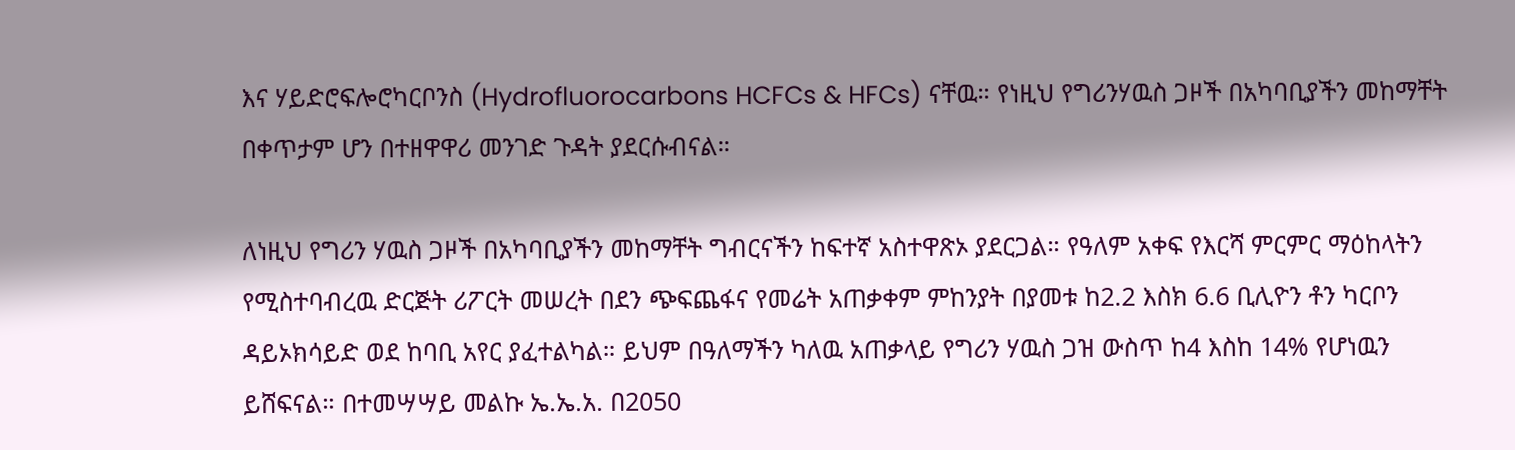እና ሃይድሮፍሎሮካርቦንስ (Hydrofluorocarbons HCFCs & HFCs) ናቸዉ። የነዚህ የግሪንሃዉስ ጋዞች በአካባቢያችን መከማቸት በቀጥታም ሆን በተዘዋዋሪ መንገድ ጉዳት ያደርሱብናል።

ለነዚህ የግሪን ሃዉስ ጋዞች በአካባቢያችን መከማቸት ግብርናችን ከፍተኛ አስተዋጽኦ ያደርጋል። የዓለም አቀፍ የእርሻ ምርምር ማዕከላትን የሚስተባብረዉ ድርጅት ሪፖርት መሠረት በደን ጭፍጨፋና የመሬት አጠቃቀም ምከንያት በያመቱ ከ2.2 እስክ 6.6 ቢሊዮን ቶን ካርቦን ዳይኦክሳይድ ወደ ከባቢ አየር ያፈተልካል። ይህም በዓለማችን ካለዉ አጠቃላይ የግሪን ሃዉስ ጋዝ ውስጥ ከ4 እስከ 14% የሆነዉን ይሸፍናል። በተመሣሣይ መልኩ ኤ.ኤ.አ. በ2050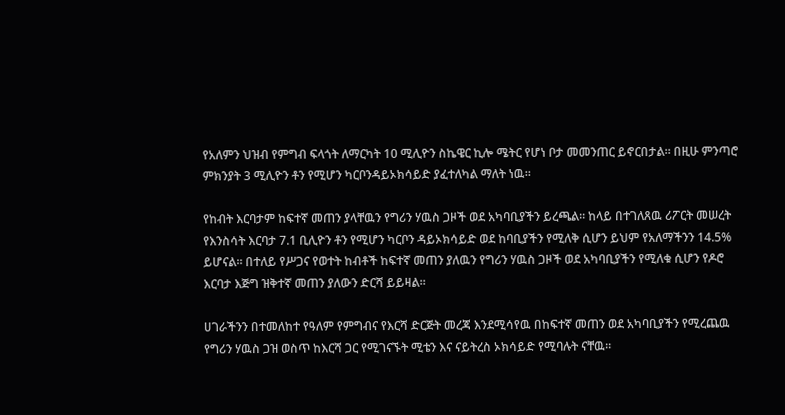የአለምን ህዝብ የምግብ ፍላጎት ለማርካት 10 ሚሊዮን ስኬዌር ኪሎ ሜትር የሆነ ቦታ መመንጠር ይኖርበታል። በዚሁ ምንጣሮ ምክንያት 3 ሚሊዮን ቶን የሚሆን ካርቦንዳይኦክሳይድ ያፈተለካል ማለት ነዉ።

የከብት እርባታም ከፍተኛ መጠን ያላቸዉን የግሪን ሃዉስ ጋዞች ወደ አካባቢያችን ይረጫል። ከላይ በተገለጸዉ ሪፖርት መሠረት የእንስሳት እርባታ 7.1 ቢሊዮን ቶን የሚሆን ካርቦን ዳይኦክሳይድ ወደ ከባቢያችን የሚለቅ ሲሆን ይህም የአለማችንን 14.5% ይሆናል። በተለይ የሥጋና የወተት ከብቶች ከፍተኛ መጠን ያለዉን የግሪን ሃዉስ ጋዞች ወደ አካባቢያችን የሚለቁ ሲሆን የዶሮ እርባታ እጅግ ዝቅተኛ መጠን ያለውን ድርሻ ይይዛል።

ሀገራችንን በተመለከተ የዓለም የምግብና የእርሻ ድርጅት መረጃ እንደሚሳየዉ በከፍተኛ መጠን ወደ አካባቢያችን የሚረጨዉ የግሪን ሃዉስ ጋዝ ወስጥ ከእርሻ ጋር የሚገናኙት ሚቴን እና ናይትረስ ኦክሳይድ የሚባሉት ናቸዉ።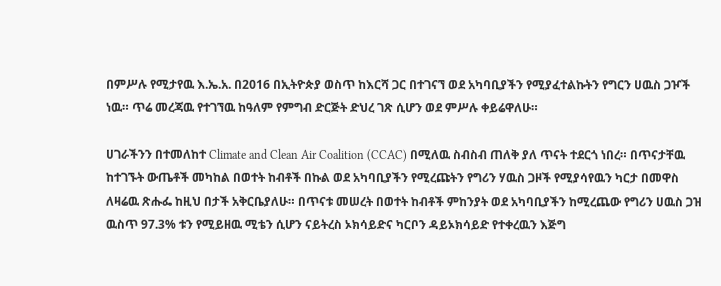በምሥሉ የሚታየዉ እ.ኤ.አ. በ2016 በኢትዮጵያ ወስጥ ከእርሻ ጋር በተገናኘ ወደ አካባቢያችን የሚያፈተልኩትን የግርን ሀዉስ ጋዦች ነዉ። ጥሬ መረጃዉ የተገኘዉ ከዓለም የምግብ ድርጅት ድህረ ገጽ ሲሆን ወደ ምሥሉ ቀይሬዋለሁ።

ሀገራችንን በተመለከተ Climate and Clean Air Coalition (CCAC) በሚለዉ ስብስብ ጠለቅ ያለ ጥናት ተደርጎ ነበረ። በጥናታቸዉ ከተገኙት ውጤቶች መካከል በወተት ከብቶች በኩል ወደ አካባቢያችን የሚረጩትን የግሪን ሃዉስ ጋዞች የሚያሳየዉን ካርታ በመዋስ ለዛሬዉ ጽሑፌ ከዚህ በታች አቅርቤያለሁ። በጥናቱ መሠረት በወተት ከብቶች ምከንያት ወደ አካባቢያችን ከሚረጨው የግሪን ሀዉስ ጋዝ ዉስጥ 97.3% ቱን የሚይዘዉ ሚቴን ሲሆን ናይትረስ ኦክሳይድና ካርቦን ዳይኦክሳይድ የተቀረዉን እጅግ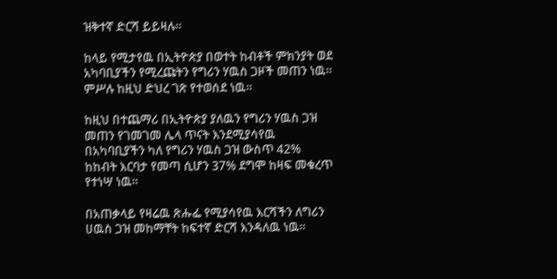ዝቅተኛ ድርሻ ይይዛሉ።

ከላይ የሚታየዉ በኢትዮጵያ በወተት ከብቶች ምክንያት ወደ አካባቢያችን የሚረጩትን የግሪን ሃዉስ ጋዞች መጠን ነዉ። ምሥሉ ከዚህ ድህረ ገጽ የተወሰደ ነዉ።

ከዚህ በተጨማሪ በኢትዮጵያ ያለዉን የግሪን ሃዉስ ጋዝ መጠን የገመገመ ሌላ ጥናት እንደሚያሳየዉ በአካባቢያችን ካለ የግሪን ሃዉስ ጋዝ ውስጥ 42% ከከብት እርባታ የመጣ ሲሆን 37% ደግሞ ከዛፍ መቁረጥ የተነሣ ነዉ።

በአጠቃላይ የዛሬዉ ጽሑፌ የሚያሳየዉ እርሻችን ለግሪን ሀዉስ ጋዝ መከማቸት ከፍተኛ ድርሻ እንዳለዉ ነዉ።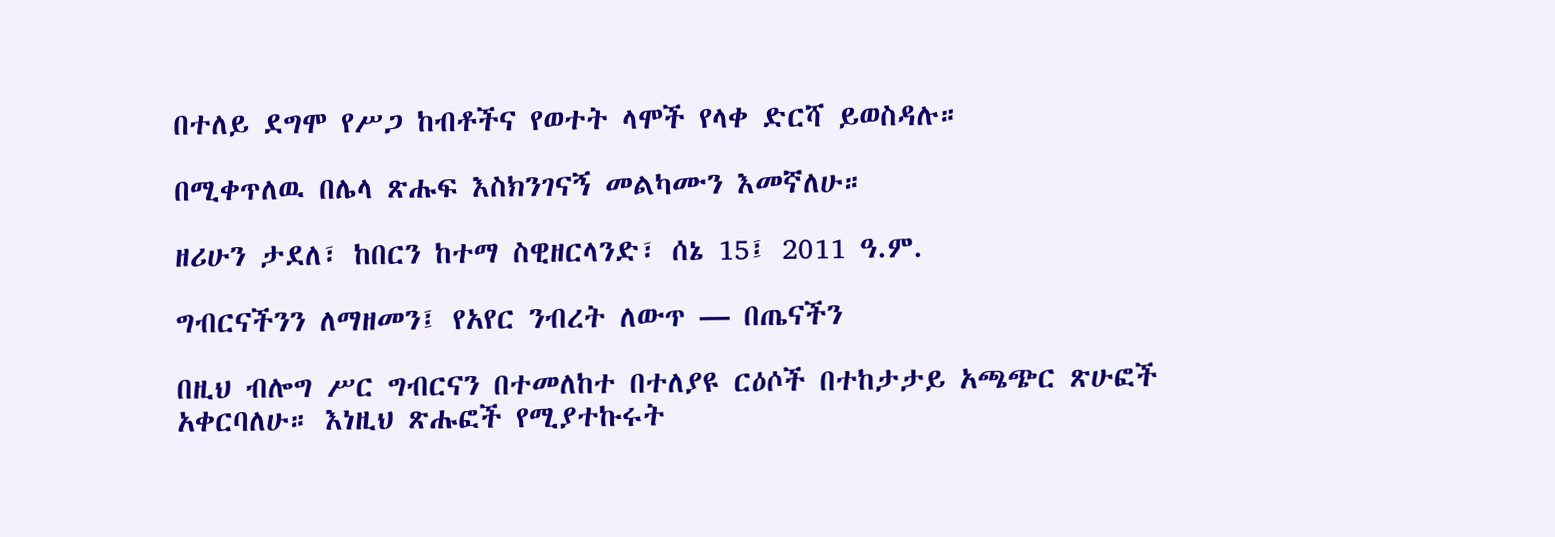በተለይ ደግሞ የሥጋ ከብቶችና የወተት ላሞች የላቀ ድርሻ ይወስዳሉ።

በሚቀጥለዉ በሌላ ጽሑፍ እስክንገናኝ መልካሙን እመኛለሁ።

ዘሪሁን ታደለ፣ ከበርን ከተማ ስዊዘርላንድ፣ ሰኔ 15፤ 2011 ዓ.ም.

ግብርናችንን ለማዘመን፤ የአየር ንብረት ለውጥ — በጤናችን

በዚህ ብሎግ ሥር ግብርናን በተመለከተ በተለያዩ ርዕሶች በተከታታይ አጫጭር ጽሁፎች አቀርባለሁ። እነዚህ ጽሑፎች የሚያተኩሩት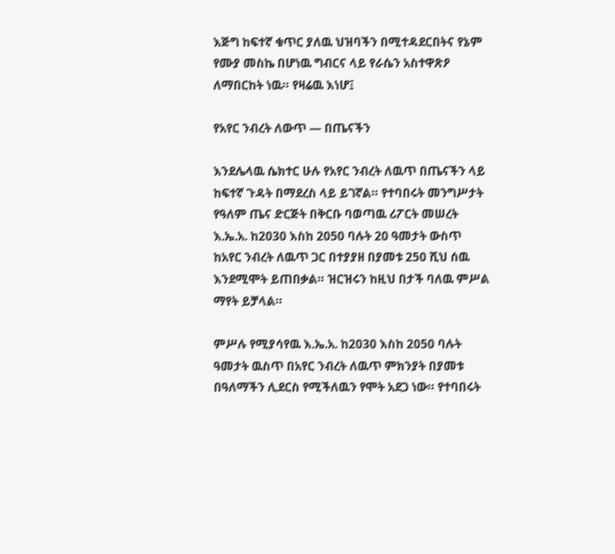እጅግ ከፍተኛ ቁጥር ያለዉ ህዝባችን በሚተዳደርበትና የኔም የሙያ መስኬ በሆነዉ ግብርና ላይ የራሴን አስተዋጽዖ ለማበርከት ነዉ። የዛሬዉ እነሆ፤

የአየር ንብረት ለውጥ — በጤናችን

እንደሌላዉ ሴክተር ሁሉ የአየር ንብረት ለዉጥ በጤናችን ላይ ከፍተኛ ጉዳት በማደረስ ላይ ይገኛል። የተባበሩት መንግሥታት የዓለም ጤና ድርጅት በቅርቡ ባወጣዉ ሪፖርት መሠረት እ.ኤ.አ. ከ2030 እስከ 2050 ባሉት 20 ዓመታት ውስጥ ከአየር ንብረት ለዉጥ ጋር በተያያዘ በያመቱ 250 ሺህ ሰዉ እንደሚሞት ይጠበቃል። ዝርዝሩን ከዚህ በታች ባለዉ ምሥል ማየት ይቻላል።

ምሥሉ የሚያሳየዉ እ.ኤ.አ. ከ2030 እስከ 2050 ባሉት ዓመታት ዉስጥ በአየር ንብረት ለዉጥ ምክንያት በያመቱ በዓለማችን ሊደርስ የሚችለዉን የሞት አደጋ ነው። የተባበሩት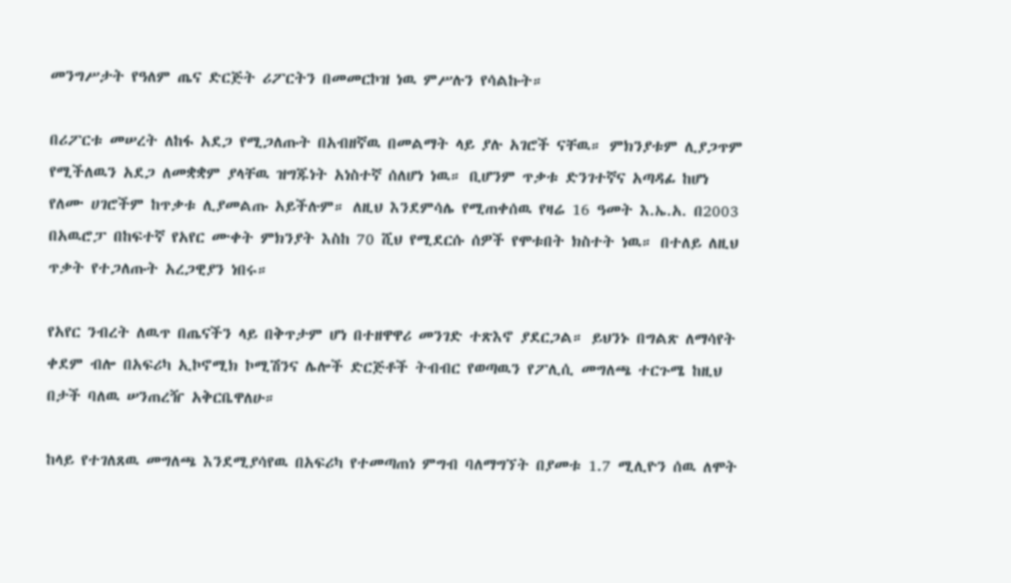መንግሥታት የዓለም ጤና ድርጅት ሪፖርትን በመመርኮዝ ነዉ ምሥሉን የሳልኩት።

በሪፖርቱ መሠረት ለከፋ አደጋ የሚጋለጡት በአብዘኛዉ በመልማት ላይ ያሉ አገሮች ናቸዉ። ምክንያቱም ሊያጋጥም የሚችለዉን አደጋ ለመቋቋም ያላቸዉ ዝግጁነት አነስተኛ ሰለሆነ ነዉ። ቢሆንም ጥቃቱ ድንገተኛና አጣዳፊ ከሆነ የለሙ ሀገሮችም ከጥቃቱ ሊያመልጡ አይችሉም። ለዚህ እንደምሳሌ የሚጠቀሰዉ የዛሬ 16 ዓመት እ.ኤ.አ. በ2003 በአዉሮፓ በከፍተኛ የአየር ሙቀት ምክንያት እስከ 70 ሺህ የሚደርሱ ሰዎች የሞቱበት ክስተት ነዉ። በተለይ ለዚህ ጥቃት የተጋለጡት አረጋዊያን ነበሩ።

የአየር ንብረት ለዉጥ በጤናችን ላይ በቅጥታም ሆነ በተዘዋዋሪ መንገድ ተጽእኖ ያደርጋል። ይህንኑ በግልጽ ለማሳየት ቀደም ብሎ በአፍሪካ ኢኮኖሚክ ኮሚሽንና ሌሎች ድርጅቶች ትብብር የወጣዉን የፖሊሲ መግለጫ ተርጉሜ ከዚህ በታች ባለዉ ሠንጠረዥ አቅርቤዋለሁ።

ከላይ የተገለጸዉ መግለጫ እንደሚያሳየዉ በአፍሪካ የተመጣጠነ ምግብ ባለማግኘት በያመቱ 1.7 ሚሊዮን ሰዉ ለሞት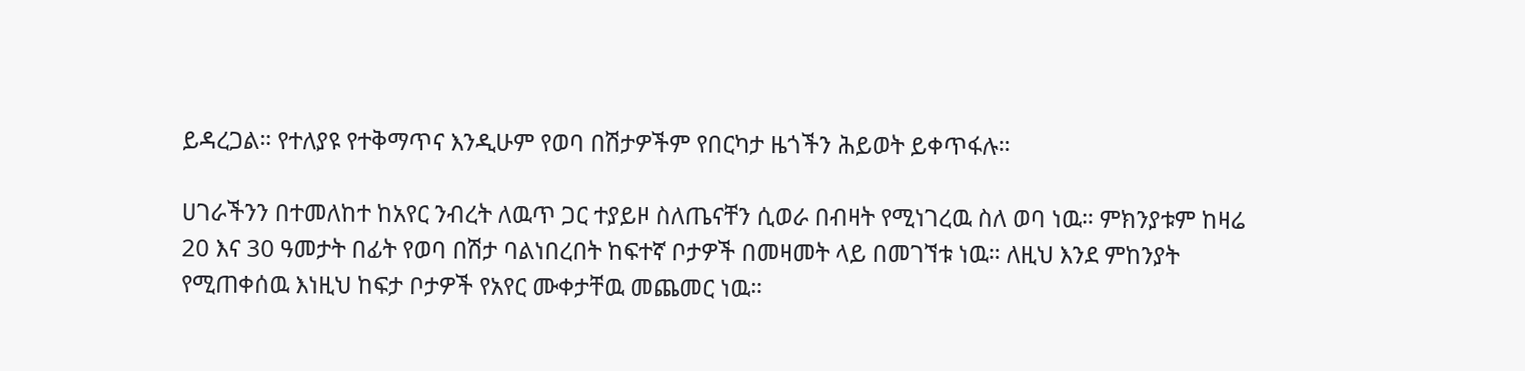ይዳረጋል። የተለያዩ የተቅማጥና እንዲሁም የወባ በሽታዎችም የበርካታ ዜጎችን ሕይወት ይቀጥፋሉ።

ሀገራችንን በተመለከተ ከአየር ንብረት ለዉጥ ጋር ተያይዞ ስለጤናቸን ሲወራ በብዛት የሚነገረዉ ስለ ወባ ነዉ። ምክንያቱም ከዛሬ 20 እና 30 ዓመታት በፊት የወባ በሽታ ባልነበረበት ከፍተኛ ቦታዎች በመዛመት ላይ በመገኘቱ ነዉ። ለዚህ እንደ ምከንያት የሚጠቀሰዉ እነዚህ ከፍታ ቦታዎች የአየር ሙቀታቸዉ መጨመር ነዉ።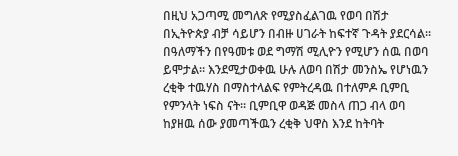በዚህ አጋጣሚ መግለጽ የሚያስፈልገዉ የወባ በሽታ በኢትዮጵያ ብቻ ሳይሆን በብዙ ሀገራት ከፍተኛ ጉዳት ያደርሳል። በዓለማችን በየዓመቱ ወደ ግማሽ ሚሊዮን የሚሆን ሰዉ በወባ ይሞታል። እንደሚታወቀዉ ሁሉ ለወባ በሽታ መንስኤ የሆነዉን ረቂቅ ተዉሃስ በማስተላልፍ የምትረዳዉ በተለምዶ ቢምቢ የምንላት ነፍስ ናት። ቢምቢዋ ወዳጅ መስላ ጠጋ ብላ ወባ ከያዘዉ ሰው ያመጣችዉን ረቂቅ ህዋስ እንደ ከትባት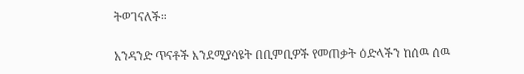ትወገናለች።

አንዳንድ ጥናቶች እንደሚያሳዩት በቢምቢዎች የመጠቃት ዕድላችን ከሰዉ ሰዉ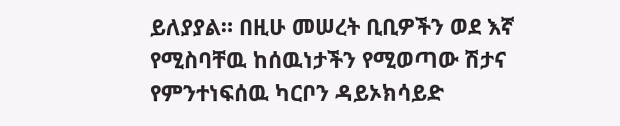ይለያያል። በዚሁ መሠረት ቢቢዎችን ወደ እኛ የሚስባቸዉ ከሰዉነታችን የሚወጣው ሽታና የምንተነፍሰዉ ካርቦን ዳይኦክሳይድ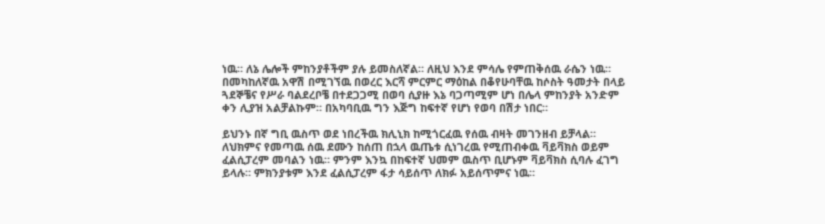ነዉ። ለኔ ሌሎች ምከንያቶችም ያሉ ይመስለኛል። ለዚህ እንደ ምሳሌ የምጠቅሰዉ ራሴን ነዉ። በመካከለኛዉ አዋሽ በሚገኘዉ በወረር እርሻ ምርምር ማዕከል በቆየሁባቸዉ ከሶስት ዓመታት በላይ ጓደኞቼና የሥራ ባልደረቦቼ በተደጋጋሚ በወባ ሲያዙ እኔ ባጋጣሚም ሆነ በሌላ ምከንያት አንድም ቀን ሊያዝ አልቻልኩም። በአካባቢዉ ግን እጅግ ከፍተኛ የሆነ የወባ በሽታ ነበር።

ይህንኑ በኛ ግቢ ዉስጥ ወደ ነበረችዉ ክሊኒክ ከሚጎርፈዉ የሰዉ ብዛት መገንዘብ ይቻላል። ለህክምና የመጣዉ ሰዉ ደሙን ከሰጠ በኋላ ዉጤቱ ሲነገረዉ የሚጠብቀዉ ቫይቫክስ ወይም ፈልሲፓረም መባልን ነዉ። ምንም እንኳ በከፍተኛ ህመም ዉስጥ ቢሆኑም ቫይቫክስ ሲባሉ ፈገግ ይላሉ። ምክንያቱም እንደ ፈልሲፓረም ፋታ ሳይሰጥ ለክፉ አይሰጥምና ነዉ።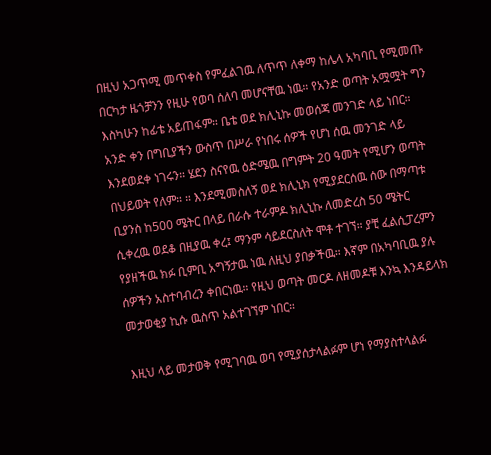በዚህ አጋጥሚ መጥቀስ የምፈልገዉ ለጥጥ ለቀማ ከሌላ አካባቢ የሚመጡ በርካታ ዜጎቻንን የዚሁ የወባ ሰለባ መሆናቸዉ ነዉ። የአንድ ወጣት አሟሟት ግን እስካሁን ከፊቴ አይጠፋም። ቤቴ ወደ ክሊኒኩ መወሰጃ መንገድ ላይ ነበር። አንድ ቀን በግቢያችን ውስጥ በሥራ የነበሩ ሰዎች የሆነ ሰዉ መንገድ ላይ እንደወደቀ ነገሩን። ሄደን ስናየዉ ዕድሜዉ በግምት 20 ዓመት የሚሆን ወጣት በህይወት የለም። ። እንደሚመስለኝ ወደ ክሊኒክ የሚያደርሰዉ ሰው በማጣቱ ቢያንስ ከ500 ሜትር በላይ በራሱ ተራምዶ ክሊኒኩ ለመድረስ 50 ሜትር ሲቀረዉ ወደቆ በዚያዉ ቀረ፤ ማንም ሳይደርስለት ሞቶ ተገኘ። ያቺ ፈልሲፓረምን የያዘችዉ ክፉ ቢምቢ አግኝታዉ ነዉ ለዚህ ያበቃችዉ። እኛም በአካባቢዉ ያሉ ሰዎችን አስተባብረን ቀበርነዉ። የዚህ ወጣት መርዶ ለዘመዶቹ እንኳ እንዳይላክ መታወቂያ ኪሱ ዉስጥ አልተገኘም ነበር።

እዚህ ላይ መታወቅ የሚገባዉ ወባ የሚያሰታላልፉም ሆነ የማያስተላልፉ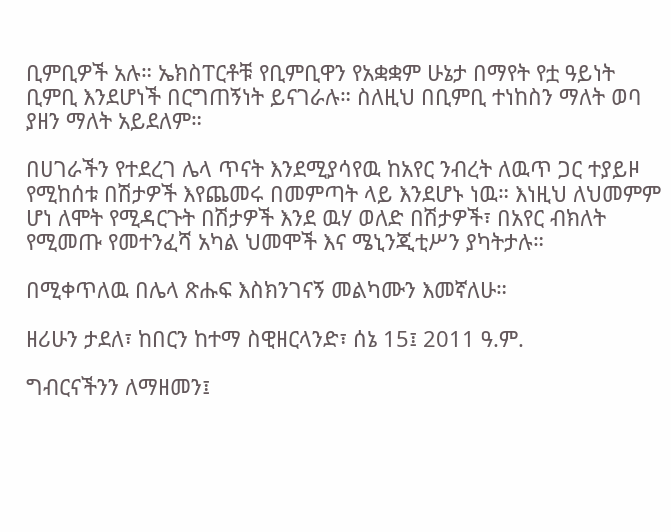ቢምቢዎች አሉ። ኤክስፐርቶቹ የቢምቢዋን የአቋቋም ሁኔታ በማየት የቷ ዓይነት ቢምቢ እንደሆነች በርግጠኝነት ይናገራሉ። ስለዚህ በቢምቢ ተነከስን ማለት ወባ ያዘን ማለት አይደለም።

በሀገራችን የተደረገ ሌላ ጥናት እንደሚያሳየዉ ከአየር ንብረት ለዉጥ ጋር ተያይዞ የሚከሰቱ በሽታዎች እየጨመሩ በመምጣት ላይ እንደሆኑ ነዉ። እነዚህ ለህመምም ሆነ ለሞት የሚዳርጉት በሽታዎች እንደ ዉሃ ወለድ በሽታዎች፣ በአየር ብክለት የሚመጡ የመተንፈሻ አካል ህመሞች እና ሜኒንጂቲሥን ያካትታሉ።

በሚቀጥለዉ በሌላ ጽሑፍ እስክንገናኝ መልካሙን እመኛለሁ።

ዘሪሁን ታደለ፣ ከበርን ከተማ ስዊዘርላንድ፣ ሰኔ 15፤ 2011 ዓ.ም.

ግብርናችንን ለማዘመን፤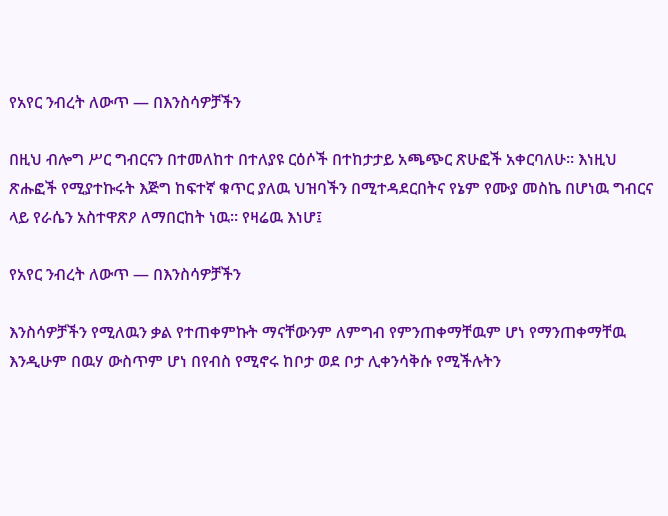የአየር ንብረት ለውጥ — በእንስሳዎቻችን

በዚህ ብሎግ ሥር ግብርናን በተመለከተ በተለያዩ ርዕሶች በተከታታይ አጫጭር ጽሁፎች አቀርባለሁ። እነዚህ ጽሑፎች የሚያተኩሩት እጅግ ከፍተኛ ቁጥር ያለዉ ህዝባችን በሚተዳደርበትና የኔም የሙያ መስኬ በሆነዉ ግብርና ላይ የራሴን አስተዋጽዖ ለማበርከት ነዉ። የዛሬዉ እነሆ፤

የአየር ንብረት ለውጥ — በእንስሳዎቻችን

እንስሳዎቻችን የሚለዉን ቃል የተጠቀምኩት ማናቸውንም ለምግብ የምንጠቀማቸዉም ሆነ የማንጠቀማቸዉ እንዲሁም በዉሃ ውስጥም ሆነ በየብስ የሚኖሩ ከቦታ ወደ ቦታ ሊቀንሳቅሱ የሚችሉትን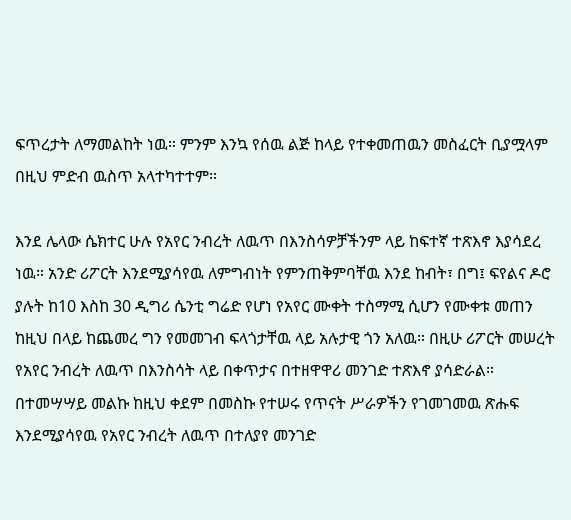ፍጥረታት ለማመልከት ነዉ። ምንም እንኳ የሰዉ ልጅ ከላይ የተቀመጠዉን መስፈርት ቢያሟላም በዚህ ምድብ ዉስጥ አላተካተተም።

እንደ ሌላው ሴክተር ሁሉ የአየር ንብረት ለዉጥ በእንስሳዎቻችንም ላይ ከፍተኛ ተጽእኖ እያሳደረ ነዉ። አንድ ሪፖርት እንደሚያሳየዉ ለምግብነት የምንጠቅምባቸዉ እንደ ከብት፣ በግ፤ ፍየልና ዶሮ ያሉት ከ10 እስከ 30 ዲግሪ ሴንቲ ግሬድ የሆነ የአየር ሙቀት ተስማሚ ሲሆን የሙቀቱ መጠን ከዚህ በላይ ከጨመረ ግን የመመገብ ፍላጎታቸዉ ላይ አሉታዊ ጎን አለዉ። በዚሁ ሪፖርት መሠረት የአየር ንብረት ለዉጥ በእንስሳት ላይ በቀጥታና በተዘዋዋሪ መንገድ ተጽእኖ ያሳድራል። በተመሣሣይ መልኩ ከዚህ ቀደም በመስኩ የተሠሩ የጥናት ሥራዎችን የገመገመዉ ጽሑፍ እንደሚያሳየዉ የአየር ንብረት ለዉጥ በተለያየ መንገድ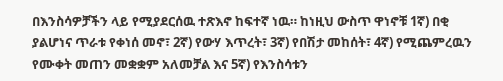በእንስሳዎቻችን ላይ የሚያደርሰዉ ተጽእኖ ከፍተኛ ነዉ። ከነዚህ ውስጥ ዋነኖቹ 1ኛ) በቂ ያልሆነና ጥራቱ የቀነሰ መኖ፣ 2ኛ) የውሃ እጥረት፣ 3ኛ) የበሽታ መከሰት፣ 4ኛ) የሚጨምረዉን የሙቀት መጠን መቋቋም አለመቻል እና 5ኛ) የእንስሳቱን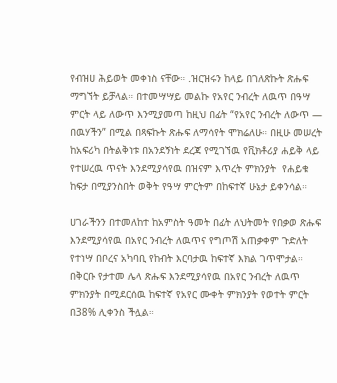የብዝሀ ሕይወት መቀነስ ናቸው። .ዝርዝሩን ከላይ በገለጽኩት ጽሑፍ ማግኘት ይቻላል። በተመሣሣይ መልኩ የአየር ንብረት ለዉጥ በዓሣ ምርት ላይ ለውጥ እንሚያመጣ ከዚህ በፊት “የአየር ንብረት ለውጥ — በዉሃችን” በሚል በጻፍኩት ጽሑፍ ለማሳየት ሞክሬለሁ። በዚሁ መሠረት ከአፍሪካ በትልቅነቱ በአንደኝነት ደረጃ የሚገኘዉ የቪክቶሪያ ሐይቅ ላይ የተሠረዉ ጥናት እንደሚያሳየዉ በዝናም እጥረት ምክንያት  የሐይቁ  ከፍታ በሚያንስበት ወቅት የዓሣ ምርትም በከፍተኛ ሁኔታ ይቀንሳል።

ሀገራችንን በተመለከተ ከአምስት ዓመት በፊት ለህትመት የበቃወ ጽሑፍ እንደሚያሳየዉ በአየር ንብረት ለዉጥና የግጦሽ አጠቃቀም ጉድለት የተነሣ በቦረና አካባቢ የከብት እርባታዉ ከፍተኛ እክል ገጥሞታል። በቅርቡ የታተመ ሌላ ጽሑፍ እንደሚያሳየዉ በአየር ንብረት ለዉጥ ምክንያት በሚደርሰዉ ከፍተኛ የአየር ሙቀት ምክንያት የወተት ምርት በ38% ሊቀንስ ችሏል።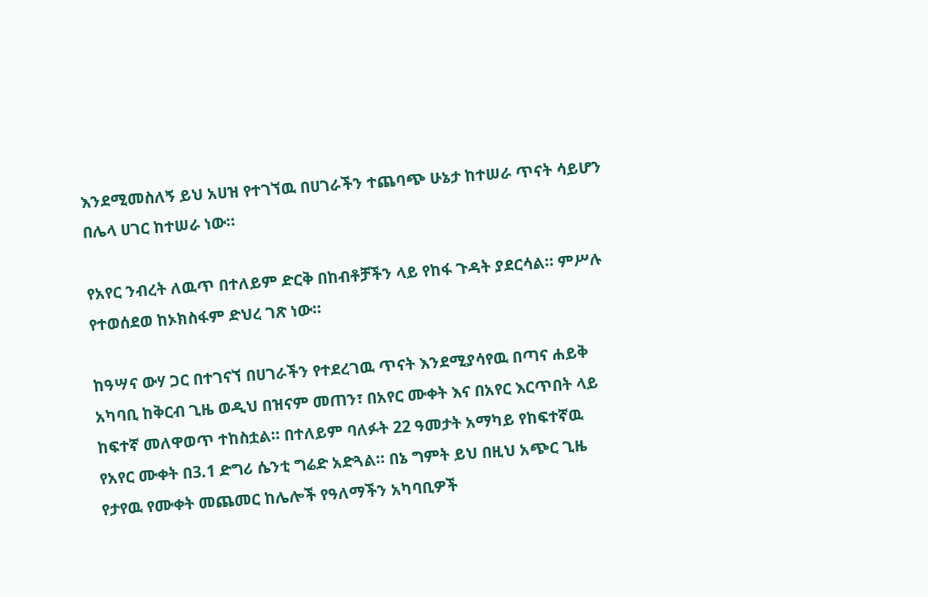እንደሚመስለኝ ይህ አሀዝ የተገኘዉ በሀገራችን ተጨባጭ ሁኔታ ከተሠራ ጥናት ሳይሆን በሌላ ሀገር ከተሠራ ነው።

የአየር ንብረት ለዉጥ በተለይም ድርቅ በከብቶቻችን ላይ የከፋ ጉዳት ያደርሳል። ምሥሉ የተወሰደወ ከኦክስፋም ድህረ ገጽ ነው።

ከዓሣና ውሃ ጋር በተገናኘ በሀገራችን የተደረገዉ ጥናት እንደሚያሳየዉ በጣና ሐይቅ አካባቢ ከቅርብ ጊዜ ወዲህ በዝናም መጠን፣ በአየር ሙቀት እና በአየር እርጥበት ላይ ከፍተኛ መለዋወጥ ተከስቷል። በተለይም ባለፉት 22 ዓመታት አማካይ የከፍተኛዉ የአየር ሙቀት በ3.1 ድግሪ ሴንቲ ግሬድ አድጓል። በኔ ግምት ይህ በዚህ አጭር ጊዜ የታየዉ የሙቀት መጨመር ከሌሎች የዓለማችን አካባቢዎች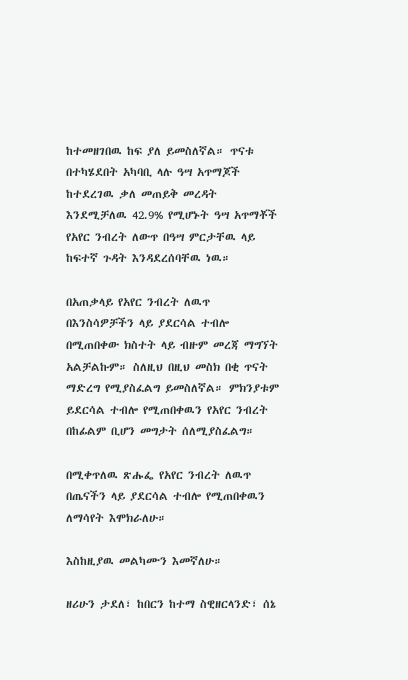ከተመዘገበዉ ከፍ ያለ ይመስለኛል። ጥናቱ በተካሄደበት አካባቢ ላሉ ዓሣ አጥማጆች ከተደረገዉ ቃለ መጠይቅ መረዳት እንደሚቻለዉ 42.9% የሚሆኑት ዓሣ አጥማቾች የአየር ንብረት ለውጥ በዓሣ ምርታቸዉ ላይ ከፍተኛ ጉዳት እንዳደረሰባቸዉ ነዉ።

በአጠቃላይ የአየር ንብረት ለዉጥ በእንስሳዎቻችን ላይ ያደርሳል ተብሎ በሚጠበቀው ክስተት ላይ ብዙም መረጃ ማግኘት አልቻልኩም። ስለዚህ በዚህ መስክ በቂ ጥናት ማድረግ የሚያስፈልግ ይመስለኛል። ምክንያቱም ይደርሳል ተብሎ የሚጠበቀዉን የአየር ንብረት በከፊልም ቢሆን መግታት ሰለሚያስፈልግ።

በሚቀጥለዉ ጽሑፌ የአየር ንብረት ለዉጥ በጤናችን ላይ ያደርሳል ተብሎ የሚጠበቀዉን ለማሳየት እሞክራለሁ።

እስከዚያዉ መልካሙን እመኛለሁ።

ዘሪሁን ታደለ፣ ከበርን ከተማ ስዊዘርላንድ፣ ሰኔ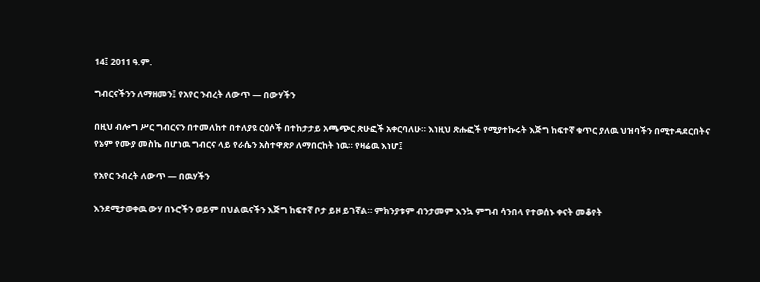14፤ 2011 ዓ.ም.

ግብርናችንን ለማዘመን፤ የአየር ንብረት ለውጥ — በውሃችን

በዚህ ብሎግ ሥር ግብርናን በተመለከተ በተለያዩ ርዕሶች በተከታታይ አጫጭር ጽሁፎች አቀርባለሁ። እነዚህ ጽሑፎች የሚያተኩሩት እጅግ ከፍተኛ ቁጥር ያለዉ ህዝባችን በሚተዳደርበትና የኔም የሙያ መስኬ በሆነዉ ግብርና ላይ የራሴን አስተዋጽዖ ለማበርከት ነዉ። የዛሬዉ እነሆ፤

የአየር ንብረት ለውጥ — በዉሃችን

እንደሚታወቀዉ ውሃ በኑሮችን ወይም በህልዉናችን እጅግ ከፍተኛ ቦታ ይዞ ይገኛል። ምክንያቱም ብንታመም እንኳ ምግብ ሳንበላ የተወሰኑ ቀናት መቆየት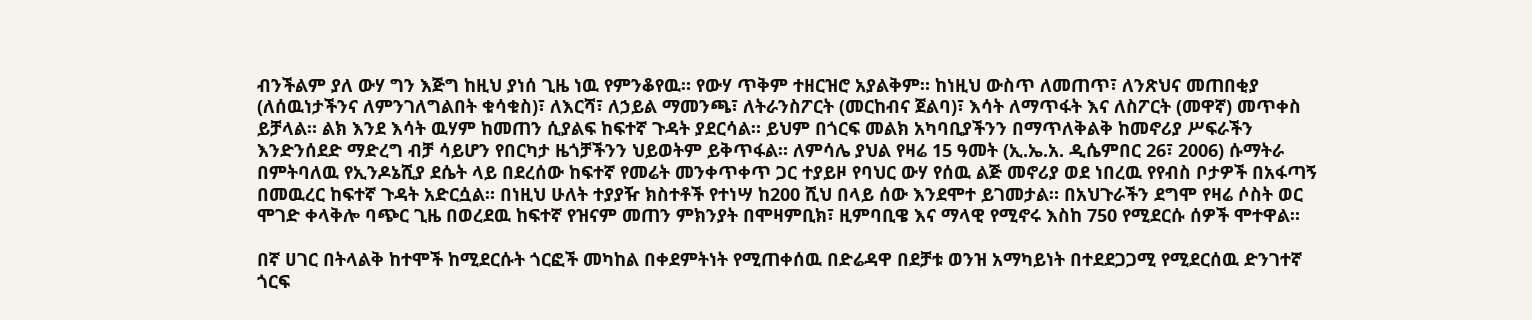ብንችልም ያለ ውሃ ግን እጅግ ከዚህ ያነሰ ጊዜ ነዉ የምንቆየዉ። የውሃ ጥቅም ተዘርዝሮ አያልቅም። ከነዚህ ውስጥ ለመጠጥ፣ ለንጽህና መጠበቂያ (ለሰዉነታችንና ለምንገለግልበት ቁሳቁስ)፣ ለእርሻ፣ ለኃይል ማመንጫ፣ ለትራንስፖርት (መርከብና ጀልባ)፣ እሳት ለማጥፋት እና ለስፖርት (መዋኛ) መጥቀስ ይቻላል። ልክ እንደ እሳት ዉሃም ከመጠን ሲያልፍ ከፍተኛ ጉዳት ያደርሳል። ይህም በጎርፍ መልክ አካባቢያችንን በማጥለቅልቅ ከመኖሪያ ሥፍራችን እንድንሰደድ ማድረግ ብቻ ሳይሆን የበርካታ ዜጎቻችንን ህይወትም ይቅጥፋል። ለምሳሌ ያህል የዛሬ 15 ዓመት (ኢ.ኤ.አ. ዲሴምበር 26፣ 2006) ሱማትራ በምትባለዉ የኢንዶኔሺያ ደሴት ላይ በደረሰው ከፍተኛ የመሬት መንቀጥቀጥ ጋር ተያይዞ የባህር ውሃ የሰዉ ልጅ መኖሪያ ወደ ነበረዉ የየብስ ቦታዎች በአፋጣኝ በመዉረር ከፍተኛ ጉዳት አድርሷል። በነዚህ ሁለት ተያያዥ ክስተቶች የተነሣ ከ200 ሺህ በላይ ሰው እንደሞተ ይገመታል። በአህጉራችን ደግሞ የዛሬ ሶስት ወር ሞገድ ቀላቅሎ ባጭር ጊዜ በወረደዉ ከፍተኛ የዝናም መጠን ምክንያት በሞዛምቢክ፣ ዚምባቢዌ እና ማላዊ የሚኖሩ እስከ 750 የሚደርሱ ሰዎች ሞተዋል።

በኛ ሀገር በትላልቅ ከተሞች ከሚደርሱት ጎርፎች መካከል በቀደምትነት የሚጠቀሰዉ በድሬዳዋ በደቻቱ ወንዝ አማካይነት በተደደጋጋሚ የሚደርሰዉ ድንገተኛ ጎርፍ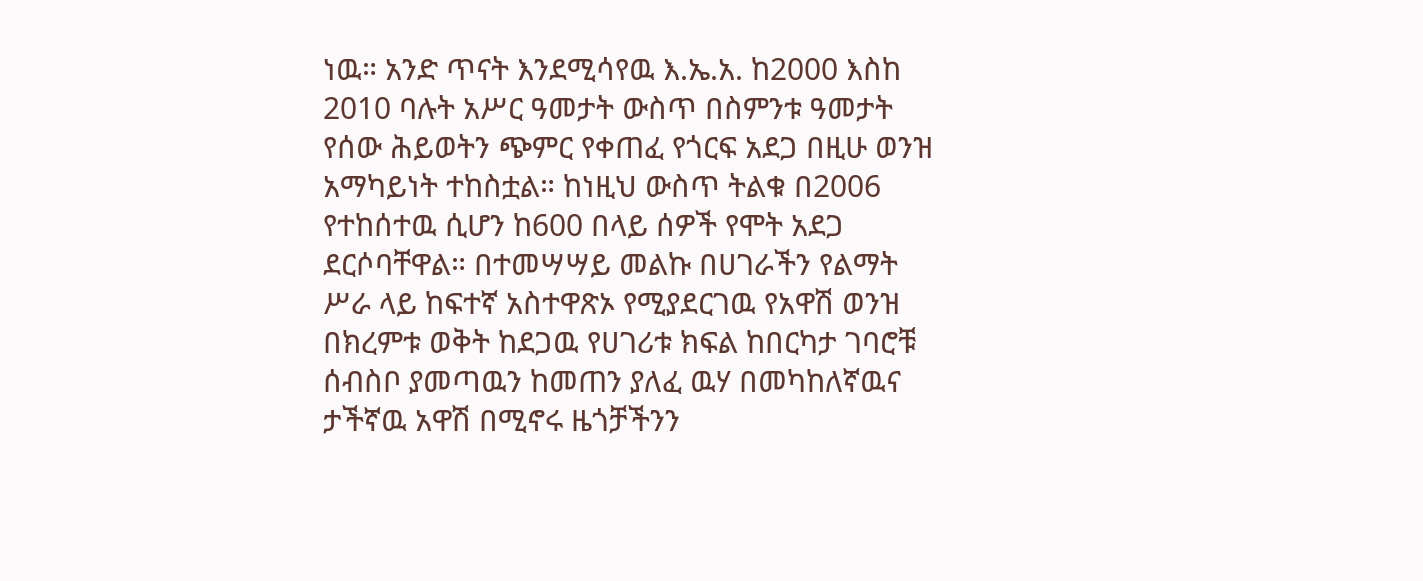ነዉ። አንድ ጥናት እንደሚሳየዉ እ.ኤ.አ. ከ2000 እስከ 2010 ባሉት አሥር ዓመታት ውስጥ በስምንቱ ዓመታት የሰው ሕይወትን ጭምር የቀጠፈ የጎርፍ አደጋ በዚሁ ወንዝ አማካይነት ተከስቷል። ከነዚህ ውስጥ ትልቁ በ2006 የተከሰተዉ ሲሆን ከ600 በላይ ሰዎች የሞት አደጋ ደርሶባቸዋል። በተመሣሣይ መልኩ በሀገራችን የልማት ሥራ ላይ ከፍተኛ አስተዋጽኦ የሚያደርገዉ የአዋሽ ወንዝ በክረምቱ ወቅት ከደጋዉ የሀገሪቱ ክፍል ከበርካታ ገባሮቹ ሰብስቦ ያመጣዉን ከመጠን ያለፈ ዉሃ በመካከለኛዉና ታችኛዉ አዋሽ በሚኖሩ ዜጎቻችንን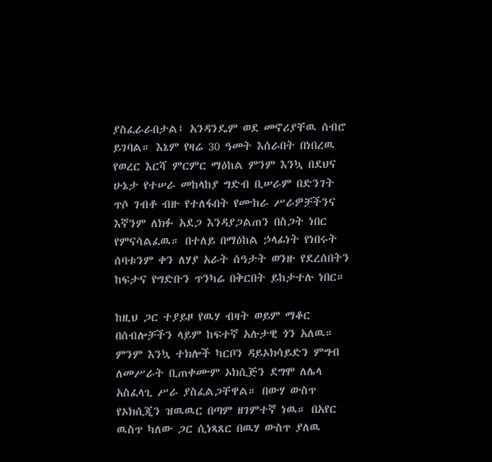ያስፈራራበታል፤ አንዳንዴም ወደ መኖሪያቸዉ ሰብሮ ይገባል። እኔም የዛሬ 30 ዓመት እሰራበት በነበረዉ የወረር እርሻ ምርምር ማዕከል ምንም እንኳ በደህና ሁኔታ የተሠራ መከላከያ ግድብ ቢሠራም በድንገት ጥሶ ገብቶ ብዙ የተለፋበት የሙከራ ሥራዎቻችንና እኛንም ለክፉ አደጋ እንዳያጋልጠን በስጋት ነበር የምናሳልፈዉ። በተለይ በማዕከል ኃላፊነት የነበሩት ሰባቱንም ቀን ለሃያ አራት ሰዓታት ወንዙ የደረሰበትን ከፍታና የግድቡን ጥንካሬ በቅርበት ይከታተሉ ነበር።

ከዚህ ጋር ተያይዞ የዉሃ ብዛት ወይም ማቆር በሰብሎቻችን ላይም ከፍተኛ አሉታዊ ጎን አለዉ። ምንም እንኳ ተክሎች ካርቦን ዳይኦክሳይድን ምግብ ለመሥራት ቢጠቀሙም ኦክሲጅን ደግሞ ለሌላ አስፈላጊ ሥራ ያስፈልጋቸዋል። በውሃ ውስጥ የኦክሲጂን ዝዉዉር በጣም ዘገምተኛ ነዉ። በአየር ዉስጥ ካለው ጋር ሲነጻጸር በዉሃ ውስጥ ያለዉ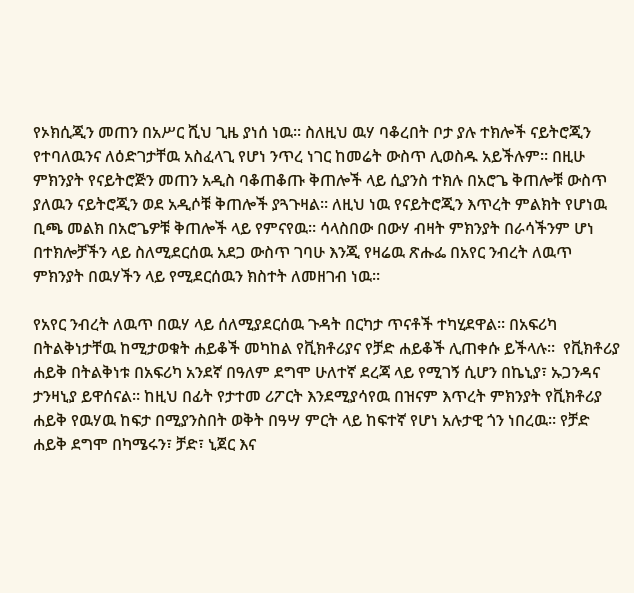የኦክሲጂን መጠን በአሥር ሺህ ጊዜ ያነሰ ነዉ። ስለዚህ ዉሃ ባቆረበት ቦታ ያሉ ተክሎች ናይትሮጂን የተባለዉንና ለዕድገታቸዉ አስፈላጊ የሆነ ንጥረ ነገር ከመሬት ውስጥ ሊወስዱ አይችሉም። በዚሁ ምክንያት የናይትሮጅን መጠን አዲስ ባቆጠቆጡ ቅጠሎች ላይ ሲያንስ ተክሉ በአሮጌ ቅጠሎቹ ውስጥ ያለዉን ናይትሮጂን ወደ አዲሶቹ ቅጠሎች ያጓጉዛል። ለዚህ ነዉ የናይትሮጂን እጥረት ምልክት የሆነዉ ቢጫ መልክ በአሮጌዎቹ ቅጠሎች ላይ የምናየዉ። ሳላስበው በውሃ ብዛት ምክንያት በራሳችንም ሆነ በተክሎቻችን ላይ ስለሚደርሰዉ አደጋ ውስጥ ገባሁ እንጂ የዛሬዉ ጽሑፌ በአየር ንብረት ለዉጥ ምክንያት በዉሃችን ላይ የሚደርሰዉን ክስተት ለመዘገብ ነዉ።

የአየር ንብረት ለዉጥ በዉሃ ላይ ሰለሚያደርሰዉ ጉዳት በርካታ ጥናቶች ተካሂደዋል። በአፍሪካ በትልቅነታቸዉ ከሚታወቁት ሐይቆች መካከል የቪክቶሪያና የቻድ ሐይቆች ሊጠቀሱ ይችላሉ።  የቪክቶሪያ ሐይቅ በትልቅነቱ በአፍሪካ አንደኛ በዓለም ደግሞ ሁለተኛ ደረጃ ላይ የሚገኝ ሲሆን በኬኒያ፣ ኡጋንዳና ታንዛኒያ ይዋሰናል። ከዚህ በፊት የታተመ ሪፖርት እንደሚያሳየዉ በዝናም እጥረት ምክንያት የቪክቶሪያ ሐይቅ የዉሃዉ ከፍታ በሚያንስበት ወቅት በዓሣ ምርት ላይ ከፍተኛ የሆነ አሉታዊ ጎን ነበረዉ። የቻድ ሐይቅ ደግሞ በካሜሩን፣ ቻድ፣ ኒጀር እና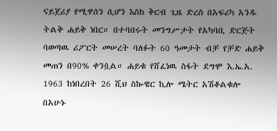ናይጀሪያ የሚዋሰን ሲሆን እስከ ቅርብ ጊዜ ድረስ በአፍሪካ አንዱ ትልቅ ሐይቅ ነበር። በተባበሩት መንግሥታት የአካባቢ ድርጅት ባወጣዉ ሪፖርት መሠረት ባለፉት 60 ዓመታት ብቻ የቻድ ሐይቅ መጠን በ90% ቀንሷል። ሐይቁ የሸፈነዉ ስፋት ደግሞ እ.ኤ.አ. 1963 ከነበረበት 26 ሺህ ስኰዌር ኪሎ ሜትር አሽቆልቁሎ በአሁኑ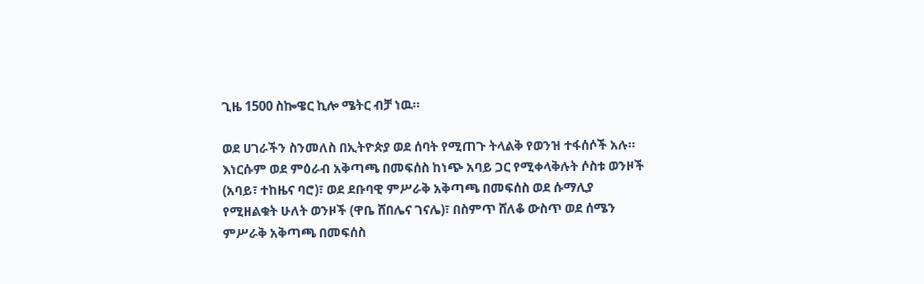ጊዜ 1500 ስኰዌር ኪሎ ሜትር ብቻ ነዉ።

ወደ ሀገራችን ስንመለስ በኢትዮጵያ ወደ ሰባት የሚጠጉ ትላልቅ የወንዝ ተፋሰሶች አሉ። እነርሱም ወደ ምዕራብ አቅጣጫ በመፍሰስ ከነጭ አባይ ጋር የሚቀላቅሉት ሶስቱ ወንዞች (አባይ፣ ተከዜና ባሮ)፣ ወደ ደቡባዊ ምሥራቅ አቅጣጫ በመፍሰስ ወደ ሱማሊያ የሚዘልቁት ሁለት ወንዞች (ዋቤ ሸበሌና ገናሌ)፣ በስምጥ ሸለቆ ውስጥ ወደ ሰሜን ምሥራቅ አቅጣጫ በመፍሰስ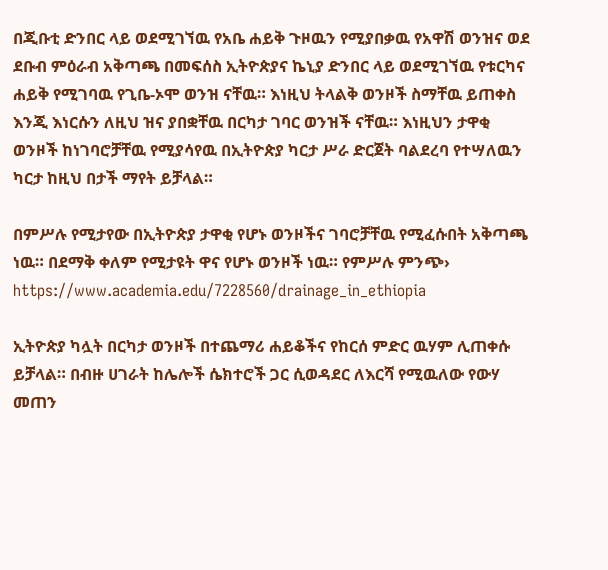በጂቡቲ ድንበር ላይ ወደሚገኘዉ የአቤ ሐይቅ ጉዞዉን የሚያበቃዉ የአዋሽ ወንዝና ወደ ደቡብ ምዕራብ አቅጣጫ በመፍሰስ ኢትዮጵያና ኬኒያ ድንበር ላይ ወደሚገኘዉ የቱርካና ሐይቅ የሚገባዉ የጊቤ-ኦሞ ወንዝ ናቸዉ። እነዚህ ትላልቅ ወንዞች ስማቸዉ ይጠቀስ እንጂ እነርሱን ለዚህ ዝና ያበቋቸዉ በርካታ ገባር ወንዝች ናቸዉ። እነዚህን ታዋቂ ወንዞች ከነገባሮቻቸዉ የሚያሳየዉ በኢትዮጵያ ካርታ ሥራ ድርጀት ባልደረባ የተሣለዉን ካርታ ከዚህ በታች ማየት ይቻላል።

በምሥሉ የሚታየው በኢትዮጵያ ታዋቂ የሆኑ ወንዞችና ገባሮቻቸዉ የሚፈሱበት አቅጣጫ ነዉ። በደማቅ ቀለም የሚታዩት ዋና የሆኑ ወንዞች ነዉ። የምሥሉ ምንጭ› https://www.academia.edu/7228560/drainage_in_ethiopia

ኢትዮጵያ ካሏት በርካታ ወንዞች በተጨማሪ ሐይቆችና የከርሰ ምድር ዉሃም ሊጠቀሱ ይቻላል። በብዙ ሀገራት ከሌሎች ሴክተሮች ጋር ሲወዳደር ለእርሻ የሚዉለው የውሃ መጠን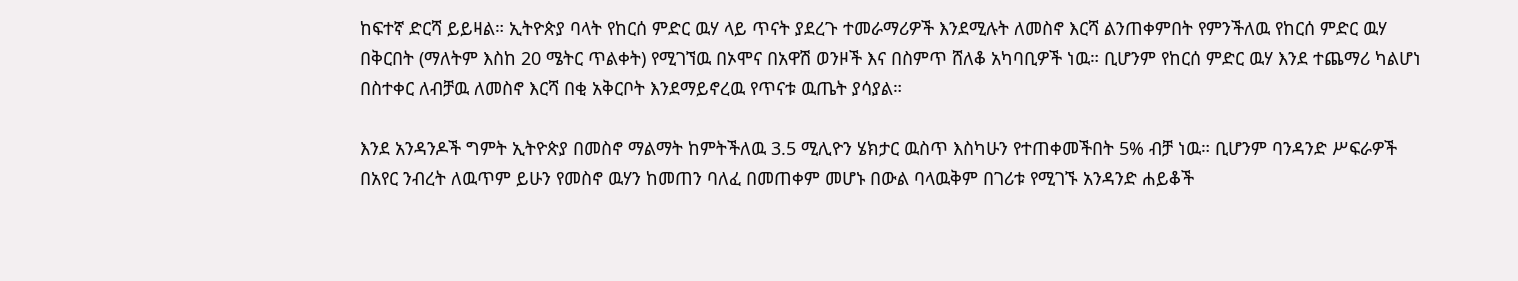ከፍተኛ ድርሻ ይይዛል። ኢትዮጵያ ባላት የከርሰ ምድር ዉሃ ላይ ጥናት ያደረጉ ተመራማሪዎች እንደሚሉት ለመስኖ እርሻ ልንጠቀምበት የምንችለዉ የከርሰ ምድር ዉሃ በቅርበት (ማለትም እስከ 20 ሜትር ጥልቀት) የሚገኘዉ በኦሞና በአዋሽ ወንዞች እና በስምጥ ሸለቆ አካባቢዎች ነዉ። ቢሆንም የከርሰ ምድር ዉሃ እንደ ተጨማሪ ካልሆነ በስተቀር ለብቻዉ ለመስኖ እርሻ በቂ አቅርቦት እንደማይኖረዉ የጥናቱ ዉጤት ያሳያል።

እንደ አንዳንዶች ግምት ኢትዮጵያ በመስኖ ማልማት ከምትችለዉ 3.5 ሚሊዮን ሄክታር ዉስጥ እስካሁን የተጠቀመችበት 5% ብቻ ነዉ። ቢሆንም ባንዳንድ ሥፍራዎች በአየር ንብረት ለዉጥም ይሁን የመስኖ ዉሃን ከመጠን ባለፈ በመጠቀም መሆኑ በውል ባላዉቅም በገሪቱ የሚገኙ አንዳንድ ሐይቆች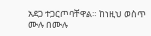አደጋ ተጋርጦባቸዋል። ከነዚህ ወስጥ ሙሉ በሙሉ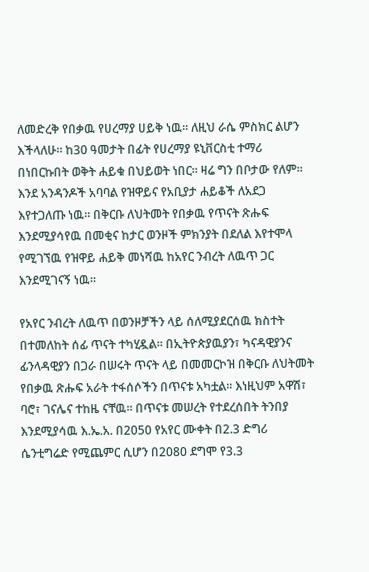ለመድረቅ የበቃዉ የሀረማያ ሀይቅ ነዉ። ለዚህ ራሴ ምስክር ልሆን እችላለሁ። ከ30 ዓመታት በፊት የሀረማያ ዩኒቨርስቲ ተማሪ በነበርኩበት ወቅት ሐይቁ በህይወት ነበር። ዛሬ ግን በቦታው የለም። እንደ አንዳንዶች አባባል የዝዋይና የአቢያታ ሐይቆች ለአደጋ እየተጋለጡ ነዉ። በቅርቡ ለህትመት የበቃዉ የጥናት ጽሑፍ እንደሚያሳየዉ በመቂና ከታር ወንዞች ምክንያት በደለል እየተሞላ የሚገኘዉ የዝዋይ ሐይቅ መነሻዉ ከአየር ንብረት ለዉጥ ጋር እንደሚገናኝ ነዉ።

የአየር ንብረት ለዉጥ በወንዞቻችን ላይ ሰለሚያደርሰዉ ክስተት በተመለከት ሰፊ ጥናት ተካሂዷል። በኢትዮጵያዉያን፣ ካናዳዊያንና ፊንላዳዊያን በጋራ በሠሩት ጥናት ላይ በመመርኮዝ በቅርቡ ለህትመት የበቃዉ ጽሑፍ አራት ተፋሰሶችን በጥናቱ አካቷል። እነዚህም አዋሽ፣ ባሮ፣ ገናሌና ተከዜ ናቸዉ። በጥናቱ መሠረት የተደረሰበት ትንበያ እንደሚያሳዉ እ.ኤ.አ. በ2050 የአየር ሙቀት በ2.3 ድግሪ ሴንቲግሬድ የሚጨምር ሲሆን በ2080 ደግሞ የ3.3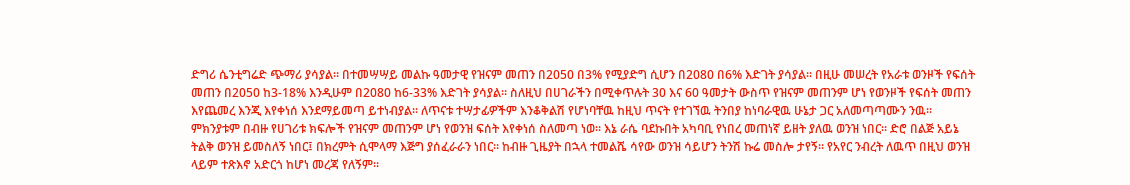ድግሪ ሴንቲግሬድ ጭማሪ ያሳያል። በተመሣሣይ መልኩ ዓመታዊ የዝናም መጠን በ2050 በ3% የሚያድግ ሲሆን በ2080 በ6% እድገት ያሳያል። በዚሁ መሠረት የአራቱ ወንዞች የፍሰት መጠን በ2050 ከ3-18% እንዲሁም በ2080 ከ6-33% እድገት ያሳያል። ስለዚህ በሀገራችን በሚቀጥሉት 30 እና 60 ዓመታት ውስጥ የዝናም መጠንም ሆነ የወንዞች የፍሰት መጠን እየጨመረ እንጂ እየቀነሰ እንደማይመጣ ይተነብያል። ለጥናቱ ተሣታፊዎችም እንቆቅልሽ የሆነባቸዉ ከዚህ ጥናት የተገኘዉ ትንበያ ከነባራዊዉ ሁኔታ ጋር አለመጣጣሙን ንዉ። ምክንያቱም በብዙ የሀገሪቱ ክፍሎች የዝናም መጠንም ሆነ የወንዝ ፍሰት እየቀነሰ ስለመጣ ነወ። እኔ ራሴ ባደኩበት አካባቢ የነበረ መጠነኛ ይዘት ያለዉ ወንዝ ነበር። ድሮ በልጅ አይኔ ትልቅ ወንዝ ይመስለኝ ነበር፤ በክረምት ሲሞላማ እጅግ ያሰፈራራን ነበር። ከብዙ ጊዜያት በኋላ ተመልሼ ሳየው ወንዝ ሳይሆን ትንሽ ኩሬ መስሎ ታየኝ። የአየር ንብረት ለዉጥ በዚህ ወንዝ ላይም ተጽእኖ አድርጎ ከሆነ መረጃ የለኝም።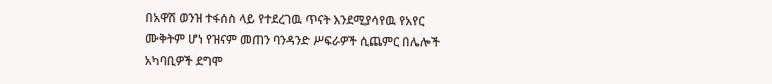በአዋሽ ወንዝ ተፋሰስ ላይ የተደረገዉ ጥናት እንደሚያሳየዉ የአየር ሙቅትም ሆነ የዝናም መጠን ባንዳንድ ሥፍራዎች ሲጨምር በሌሎች አካባቢዎች ደግሞ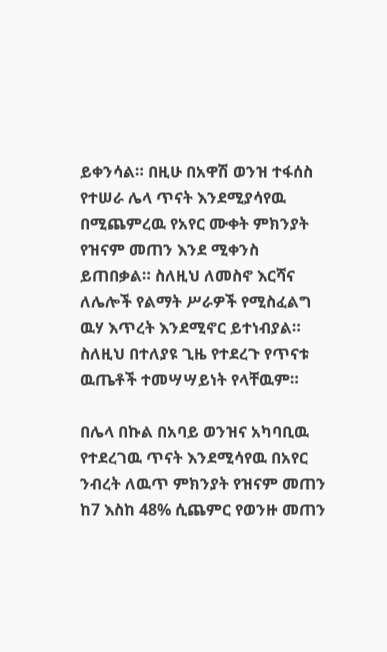ይቀንሳል። በዚሁ በአዋሽ ወንዝ ተፋሰስ የተሠራ ሌላ ጥናት እንደሚያሳየዉ በሚጨምረዉ የአየር ሙቀት ምክንያት የዝናም መጠን እንደ ሚቀንስ ይጠበቃል። ስለዚህ ለመስኖ እርሻና ለሌሎች የልማት ሥራዎች የሚስፈልግ ዉሃ እጥረት እንደሚኖር ይተነብያል። ስለዚህ በተለያዩ ጊዜ የተደረጉ የጥናቱ ዉጤቶች ተመሣሣይነት የላቸዉም።

በሌላ በኩል በአባይ ወንዝና አካባቢዉ የተደረገዉ ጥናት እንደሚሳየዉ በአየር ንብረት ለዉጥ ምክንያት የዝናም መጠን ከ7 እስከ 48% ሲጨምር የወንዙ መጠን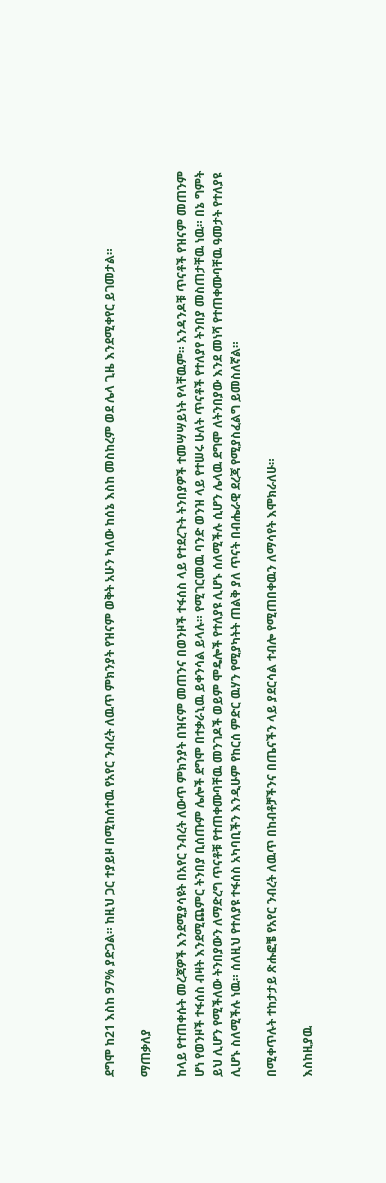ደግሞ ከ21 እስከ 97% ያድጋል። ከዚህ ጋር ተያይዞ በሚከሰተዉ የአየር ንብረት ለዉጥ ምክንያት የዝናም ወቅት አሁን ካለው ከሰኔ እስከ መስከረም ወደ ሌላ ጊዜ እንደሚቀየር ይገመታል።

ማጠቃለያ

ከላይ የተጠቀሱት መረጃዎች እንደሚያሳዩት በአየር ንብረት ለውጥ ምክንያት በዝናም መጠንና በወንዞች ተፋሰስ ላይ የተደረጉት ትንበያዎች ተመሣሣይነት የላቸዉም። አንዳንዶቹ ጥናቶች የዝናም መጠንም ሆነ የወንዞች ተፋሰስ ብዛት እንደሚጨምር ትንበያ ቢሰጡም ሌሎች ደግሞ በተቃራኒዉ ይቀንሳል ይላሉ። የሚገርመዉ ባንድ ወንዝ ላይ የተሠሩ ሁለት ጥናቶች የተለያየ ትንበያ መስጠታቸዉ ነዉ። በኔ ግምት ይህ ሊሆን የሚችለው ትንበያውን ለማድረግ ጥናቶቹ የተጠቀሙባቸዉ መንገዶች ወይም ሞዴሎች የተለያዩ ሊሆኑ ሰለሚችሉ ሲሆን ሌላዉ ደግሞ ለትንበያው እንደ መነሻ የተጠቀሙባቸዉ ዓመታት የተለያዩ ሊሆኑ ስለሚችሉ ነዉ። ሰለዚህ የተለያዩ ተፋሰስ አካባቢችን እንዲሁም የከርሰ ምድር ዉሃን የሚያካትት ጠልቅ ያለ ጥናት በብሔራዊ ደረጃ የሚያስፈልግ ይመስለኛል።

በሚቀጥሉት ተከታታይ ጽሑፎቼ የአየር ንብረት ለዉጥ በከብቶቻችንና በጤናችን ላይ ያደርሳል ተብሎ የሚጠበቀዉን ለማሳየት እሞክራለሁ።

እስከዚያዉ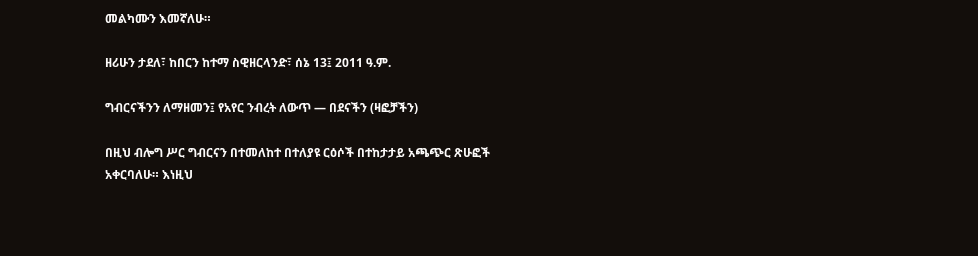መልካሙን እመኛለሁ።

ዘሪሁን ታደለ፣ ከበርን ከተማ ስዊዘርላንድ፣ ሰኔ 13፤ 2011 ዓ.ም.

ግብርናችንን ለማዘመን፤ የአየር ንብረት ለውጥ — በደናችን (ዛፎቻችን)

በዚህ ብሎግ ሥር ግብርናን በተመለከተ በተለያዩ ርዕሶች በተከታታይ አጫጭር ጽሁፎች አቀርባለሁ። እነዚህ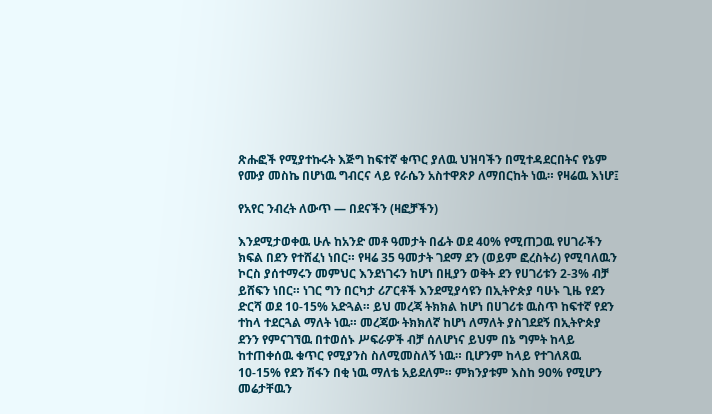ጽሑፎች የሚያተኩሩት እጅግ ከፍተኛ ቁጥር ያለዉ ህዝባችን በሚተዳደርበትና የኔም የሙያ መስኬ በሆነዉ ግብርና ላይ የራሴን አስተዋጽዖ ለማበርከት ነዉ። የዛሬዉ እነሆ፤

የአየር ንብረት ለውጥ — በደናችን (ዛፎቻችን)

እንደሚታወቀዉ ሁሉ ከአንድ መቶ ዓመታት በፊት ወደ 40% የሚጠጋዉ የሀገራችን ክፍል በደን የተሸፈነ ነበር። የዛሬ 35 ዓመታት ገደማ ደን (ወይም ፎረስትሪ) የሚባለዉን ኮርስ ያሰተማሩን መምህር እንደነገሩን ከሆነ በዚያን ወቅት ደን የሀገሪቱን 2-3% ብቻ ይሸፍን ነበር። ነገር ግን በርካታ ሪፖርቶች እንደሚያሳዩን በኢትዮጵያ ባሁኑ ጊዜ የደን ድርሻ ወደ 10-15% አድጓል። ይህ መረጃ ትክክል ከሆነ በሀገሪቱ ዉስጥ ከፍተኛ የደን ተከላ ተደርጓል ማለት ነዉ። መረጃው ትክክለኛ ከሆነ ለማለት ያስገደደኝ በኢትዮጵያ ደንን የምናገኘዉ በተወሰኑ ሥፍራዎች ብቻ ሰለሆነና ይህም በኔ ግምት ከላይ ከተጠቀሰዉ ቁጥር የሚያንስ ስለሚመስለኝ ነዉ። ቢሆንም ከላይ የተገለጸዉ 10-15% የደን ሽፋን በቂ ነዉ ማለቴ አይደለም። ምክንያቱም እስከ 90% የሚሆን መሬታቸዉን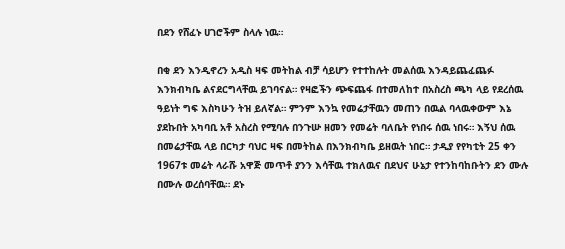በደን የሸፈኑ ሀገሮችም ስላሉ ነዉ።

በቂ ደን እንዲኖረን አዲስ ዛፍ መትከል ብቻ ሳይሆን የተተከሉት መልሰዉ እንዳይጨፈጨፉ እንክብካቤ ልናደርግላቸዉ ይገባናል። የዛፎችን ጭፍጨፋ በተመለከተ በአስረስ ጫካ ላይ የደረሰዉ ዓይነት ግፍ እስካሁን ትዝ ይለኛል። ምንም እንኳ የመሬታቸዉን መጠን በዉል ባላዉቀውም እኔ ያደኩበት አካባቢ አቶ አስረስ የሚባሉ በንጉሡ ዘመን የመሬት ባለቤት የነበሩ ሰዉ ነበሩ። እኝህ ሰዉ በመሬታቸዉ ላይ በርካታ ባህር ዛፍ በመትከል በእንክብካቤ ይዘዉት ነበር። ታዲያ የየካቲት 25 ቀን 1967ቱ መሬት ላራሹ አዋጅ መጥቶ ያንን እሳቸዉ ተክለዉና በደህና ሁኔታ የተንከባከቡትን ደን ሙሉ በሙሉ ወረሰባቸዉ። ደኑ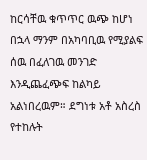ከርሳቸዉ ቁጥጥር ዉጭ ከሆነ በኋላ ማንም በአካባቢዉ የሚያልፍ ሰዉ በፈለገዉ መንገድ እንዲጨፈጭፍ ከልካይ አልነበረዉም። ደግነቱ አቶ አስረስ የተከሉት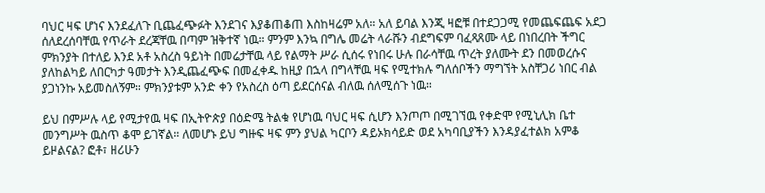ባህር ዛፍ ሆነና እንደፈለጉ ቢጨፈጭፉት እንደገና እያቆጠቆጠ እስከዛሬም አለ። አለ ይባል እንጂ ዛፎቹ በተደጋጋሚ የመጨፍጨፍ አደጋ ሰለደረሰባቸዉ የጥራት ደረጃቸዉ በጣም ዝቅተኛ ነዉ። ምንም እንኳ በግሌ መሬት ላራሹን ብደግፍም ባፈጻጸሙ ላይ በነበረበት ችግር ምክንያት በተለይ እንደ አቶ አስረስ ዓይነት በመሬታቸዉ ላይ የልማት ሥራ ሲሰሩ የነበሩ ሁሉ በራሳቸዉ ጥረት ያለሙት ደን በመወረሱና ያለከልካይ ለበርካታ ዓመታት እንዲጨፈጭፍ በመፈቀዱ ከዚያ በኋላ በግላቸዉ ዛፍ የሚተክሉ ግለሰቦችን ማግኘት አስቸጋሪ ነበር ብል ያጋነንኩ አይመስለኝም። ምክንያቱም አንድ ቀን የአስረስ ዕጣ ይደርሰናል ብለዉ ሰለሚሰጉ ነዉ።

ይህ በምሥሉ ላይ የሚታየዉ ዛፍ በኢትዮጵያ በዕድሜ ትልቁ የሆነዉ ባህር ዛፍ ሲሆን እንጦጦ በሚገኘዉ የቀድሞ የሚኒሊክ ቤተ መንግሥት ዉስጥ ቆሞ ይገኛል። ለመሆኑ ይህ ግዙፍ ዛፍ ምን ያህል ካርቦን ዳይኦክሳይድ ወደ አካባቢያችን እንዳያፈተልክ አምቆ ይዞልናል? ፎቶ፣ ዘሪሁን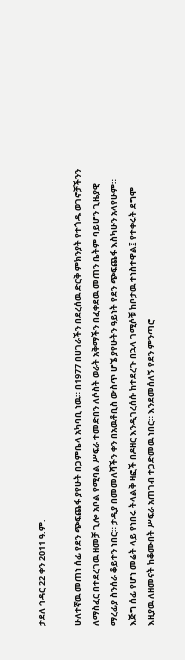ታደለ ኅዳር 22 ቀን 2011 ዓ.ም.

ሁለተኛዉ መጠነ ሰፊ የደን ጭፍጨፋ ያየሁት በጋምቤላ አካባቢ ነዉ። በ1977 በሀገራችን በደረሰዉ ድርቅ ምክንያት የተጎዱ ወገኖቻችንን ለማስፈር በተደረገዉ ዘመቻ ጊሎ አቦል የሚባል ሥፍራ ተመድበን ለሶስት ወራት አቅማችን በፈቀደዉ መጠን ቤትም ባይሆን ጊዜያዊ ማረፊያ ስንሰራ ቆይተን ነበር። ታዲያ በመመለሻችን ቀን በአዉቶቢስ ውስጥ ሆኜ ያየሁትን ዓይነት የደን ጭፍጨፋ እስካሁን አላየሁም። እጅግ ሰፊ የሆነ መሬት ላይ የነበሩ ትላልቅ ዛፎች በዶዘር እንዲገረሰሱ ከተደረጉ በኋላ ገሚሶቹ ከቦታዉ ተነስተዋል፤ የተቀሩት ደግሞ እዚያዉ ለዘመናት ከቆሙበት ሥፍራ አጠገብ ተጋድመዉ ነበር። እንደመሰለኝ የደን ምንጣሮ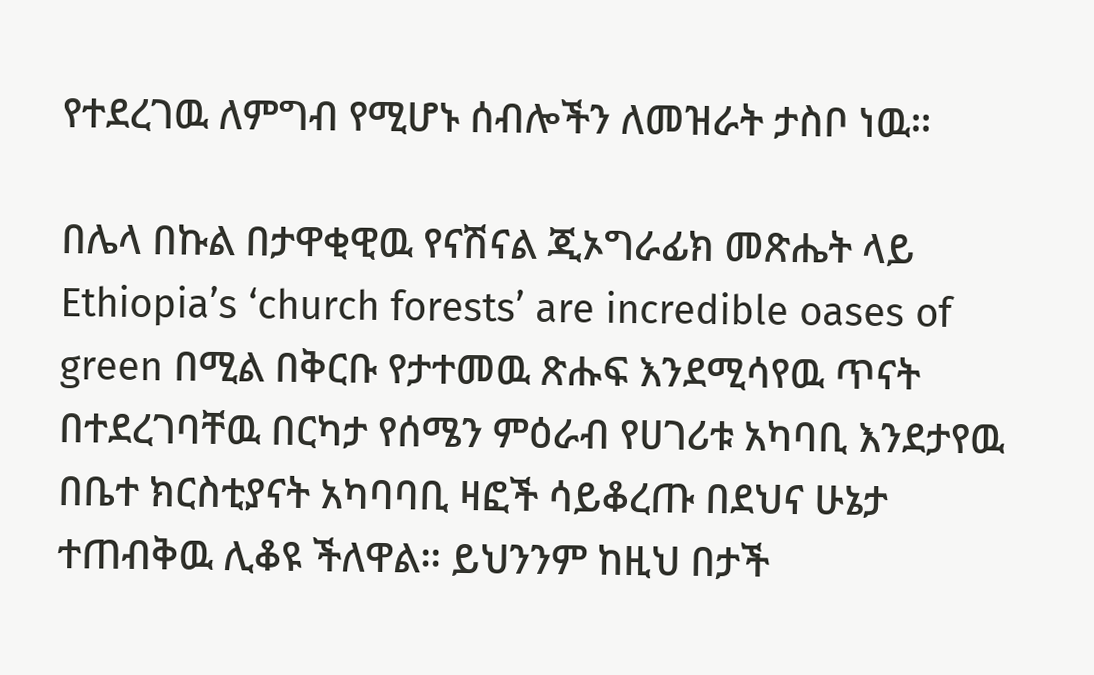የተደረገዉ ለምግብ የሚሆኑ ሰብሎችን ለመዝራት ታስቦ ነዉ።

በሌላ በኩል በታዋቂዊዉ የናሽናል ጂኦግራፊክ መጽሔት ላይ Ethiopia’s ‘church forests’ are incredible oases of green በሚል በቅርቡ የታተመዉ ጽሑፍ እንደሚሳየዉ ጥናት በተደረገባቸዉ በርካታ የሰሜን ምዕራብ የሀገሪቱ አካባቢ እንደታየዉ በቤተ ክርስቲያናት አካባባቢ ዛፎች ሳይቆረጡ በደህና ሁኔታ ተጠብቅዉ ሊቆዩ ችለዋል። ይህንንም ከዚህ በታች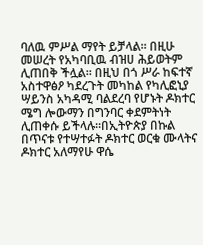ባለዉ ምሥል ማየት ይቻላል። በዚሁ መሠረት የአካባቢዉ ብዝሀ ሕይወትም ሊጠበቅ ችሏል። በዚህ በጎ ሥራ ከፍተኛ አስተዋፅዖ ካደረጉት መካከል የካሊፎኒያ ሣይንስ አካዳሚ ባልደረባ የሆኑት ዶክተር ሜግ ሎውማን በግንባር ቀደምትነት ሊጠቀሱ ይችላሉ።በኢትዮጵያ በኩል በጥናቱ የተሣተፉት ዶክተር ወርቁ ሙላትና ዶክተር አለማየሁ ዋሴ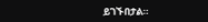ይገኙበታል።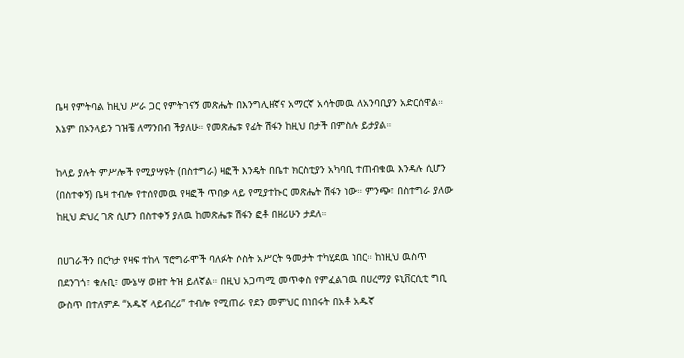ቤዛ የምትባል ከዚህ ሥራ ጋር የምትገናኝ መጽሔት በእንግሊዘኛና አማርኛ አሳትመዉ ለአንባቢያን አድርሰዋል። እኔም በኦንላይን ገዝቼ ለማንበብ ችያለሁ። የመጽሔቱ የፊት ሽፋን ከዚህ በታች በምስሉ ይታያል።

ከላይ ያሉት ምሥሎች የሚያሣዩት (በስተግራ) ዛፎች እንዴት በቤተ ክርስቲያን አካባቢ ተጠብቁዉ እንዳሉ ሲሆን (በስተቀኝ) ቤዛ ተብሎ የተሰየመዉ የዛፎች ጥበቃ ላይ የሚያተኩር መጽሔት ሽፋን ነው። ምንጭ፣ በስተግራ ያለው ከዚህ ድህረ ገጽ ሲሆን በስተቀኝ ያለዉ ከመጽሔቱ ሽፋን ፎቶ በዘሪሁን ታደለ።

በሀገራችን በርካታ የዛፍ ተከላ ፕሮግራሞች ባለፉት ሶስት አሥርት ዓመታት ተካሂደዉ ነበር። ከነዚህ ዉስጥ በደንገጎ፣ ቁሉቢ፣ ሙኔሣ ወዘተ ትዝ ይለኛል። በዚህ አጋጣሚ መጥቀስ የምፈልገዉ በሀረማያ ዩኒቨርሲቲ ግቢ ውስጥ በተለምዶ “አዱኛ ላይብረሪ” ተብሎ የሚጠራ የደን መምህር በነበሩት በአቶ አዱኛ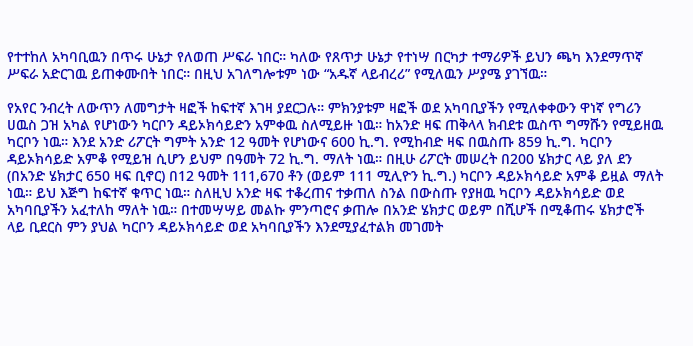የተተከለ አካባቢዉን በጥሩ ሁኔታ የለወጠ ሥፍራ ነበር። ካለው የጸጥታ ሁኔታ የተነሣ በርካታ ተማሪዎች ይህን ጫካ እንደማጥኛ ሥፍራ አድርገዉ ይጠቀሙበት ነበር። በዚህ አገለግሎቱም ነው “አዱኛ ላይብረሪ” የሚለዉን ሥያሜ ያገኘዉ።

የአየር ንብረት ለውጥን ለመግታት ዛፎች ከፍተኛ እገዛ ያደርጋሉ። ምክንያቱም ዛፎች ወደ አካባቢያችን የሚለቀቀውን ዋነኛ የግሪን ሀዉስ ጋዝ አካል የሆነውን ካርቦን ዳይኦክሳይድን አምቀዉ ስለሚይዙ ነዉ። ከአንድ ዛፍ ጠቅላላ ክብደቱ ዉስጥ ግማሹን የሚይዘዉ ካርቦን ነዉ። እንደ አንድ ሪፖርት ግምት አንድ 12 ዓመት የሆነውና 600 ኪ.ግ. የሚከብድ ዛፍ በዉስጡ 859 ኪ.ግ. ካርቦን ዳይኦክሳይድ አምቆ የሚይዝ ሲሆን ይህም በዓመት 72 ኪ.ግ. ማለት ነዉ። በዚሁ ሪፖርት መሠረት በ200 ሄክታር ላይ ያለ ደን (በአንድ ሄክታር 650 ዛፍ ቢኖር) በ12 ዓመት 111,670 ቶን (ወይም 111 ሚሊዮን ኪ.ግ.) ካርቦን ዳይኦክሳይድ አምቆ ይዟል ማለት ነዉ። ይህ እጅግ ከፍተኛ ቁጥር ነዉ። ስለዚህ አንድ ዛፍ ተቆረጠና ተቃጠለ ስንል በውስጡ የያዘዉ ካርቦን ዳይኦክሳይድ ወደ አካባቢያችን አፈተለከ ማለት ነዉ። በተመሣሣይ መልኩ ምንጣሮና ቃጠሎ በአንድ ሄክታር ወይም በሺሆች በሚቆጠሩ ሄክታሮች ላይ ቢደርስ ምን ያህል ካርቦን ዳይኦክሳይድ ወደ አካባቢያችን እንደሚያፈተልክ መገመት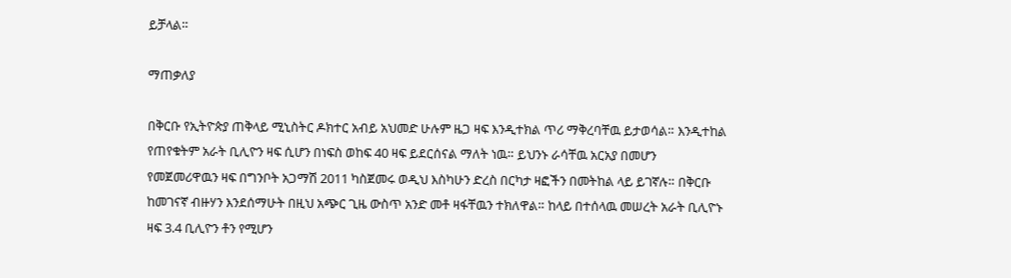ይቻላል።

ማጠቃለያ

በቅርቡ የኢትዮጵያ ጠቅላይ ሚኒስትር ዶክተር አብይ አህመድ ሁሉም ዜጋ ዛፍ እንዲተክል ጥሪ ማቅረባቸዉ ይታወሳል። እንዲተከል የጠየቁትም አራት ቢሊዮን ዛፍ ሲሆን በነፍስ ወከፍ 40 ዛፍ ይደርሰናል ማለት ነዉ። ይህንኑ ራሳቸዉ አርአያ በመሆን የመጀመሪዋዉን ዛፍ በግንቦት አጋማሽ 2011 ካስጀመሩ ወዲህ እስካሁን ድረስ በርካታ ዛፎችን በመትከል ላይ ይገኛሉ። በቅርቡ ከመገናኛ ብዙሃን እንደሰማሁት በዚህ አጭር ጊዜ ውስጥ አንድ መቶ ዛፋቸዉን ተክለዋል። ከላይ በተሰላዉ መሠረት አራት ቢሊዮኑ ዛፍ 3.4 ቢሊዮን ቶን የሚሆን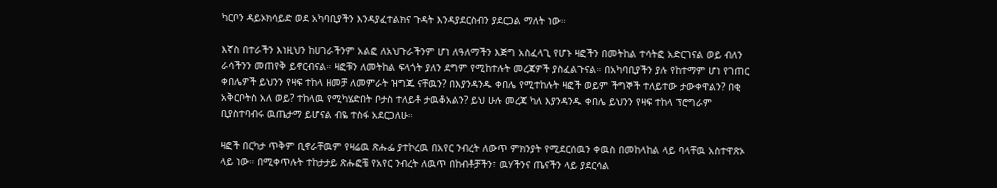ካርቦን ዳይኦክሳይድ ወደ አካባቢያችን እንዳያፈተልክና ጉዳት እንዳያደርስብን ያደርጋል ማለት ነው።

እኛስ በተራችን እነዚህን ከሀገራችንም አልፎ ለአህጉራችንም ሆነ ለዓለማችን እጅግ አስፈላጊ የሆኑ ዛፎችን በመትከል ተሳትፎ አድርገናል ወይ ብለን ራሳችንን መጠየቅ ይኖርብናል። ዛፎቹን ለመትከል ፍላጎት ያለን ደግም የሚከተሉት መረጃዎች ያስፈልጉናል። በአካባቢያችን ያሉ የከተማም ሆነ የገጠር ቀበሌዎች ይህንን የዛፍ ተከላ ዘመቻ ለመምራት ዝግጁ ናቸዉን? በእያንዳንዱ ቀበሌ የሚተከሉት ዛፎች ወይም ችግኞች ተለይተው ታውቀዋልን? በቂ አቅርቦትስ አለ ወይ? ተከላዉ የሚካሄድበት ቦታስ ተለይቶ ታዉቆአልን? ይህ ሁሉ መረጃ ካለ እያንዳንዱ ቀበሌ ይህንን የዛፍ ተከላ ፕሮግራም ቢያስተባብሩ ዉጤታማ ይሆናል ብዬ ተስፋ አደርጋለሁ።

ዛፎች በርካታ ጥቅም ቢኖራቸዉም የዛሬዉ ጽሑፌ ያተኮረዉ በአየር ንብረት ለውጥ ምክንያት የሚደርሰዉን ቀዉስ በመከላከል ላይ ባላቸዉ አስተዋጽኦ ላይ ነው። በሚቀጥሉት ተከታታይ ጽሑፎቼ የአየር ንብረት ለዉጥ በከብቶቻችን፣ ዉሃችንና ጤናችን ላይ ያደርሳል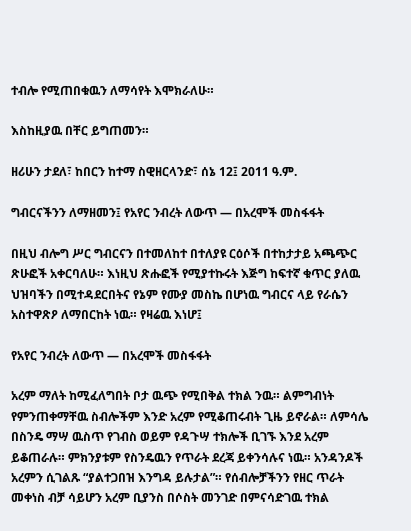ተብሎ የሚጠበቁዉን ለማሳየት እሞክራለሁ።

እስከዚያዉ በቸር ይግጠመን።

ዘሪሁን ታደለ፣ ከበርን ከተማ ስዊዘርላንድ፣ ሰኔ 12፤ 2011 ዓ.ም.

ግብርናችንን ለማዘመን፤ የአየር ንብረት ለውጥ — በአረሞች መስፋፋት

በዚህ ብሎግ ሥር ግብርናን በተመለከተ በተለያዩ ርዕሶች በተከታታይ አጫጭር ጽሁፎች አቀርባለሁ። እነዚህ ጽሑፎች የሚያተኩሩት እጅግ ከፍተኛ ቁጥር ያለዉ ህዝባችን በሚተዳደርበትና የኔም የሙያ መስኬ በሆነዉ ግብርና ላይ የራሴን አስተዋጽዖ ለማበርከት ነዉ። የዛሬዉ እነሆ፤

የአየር ንብረት ለውጥ — በአረሞች መስፋፋት

አረም ማለት ከሚፈለግበት ቦታ ዉጭ የሚበቅል ተክል ንዉ። ልምግብነት የምንጠቀማቸዉ ስብሎችም እንድ አረም የሚቆጠሩብት ጊዜ ይኖራል። ለምሳሌ በስንዴ ማሣ ዉስጥ የገብስ ወይም የዳጉሣ ተክሎች ቢገኙ እንደ አረም ይቆጠራሉ። ምክንያቱም የስንዴዉን የጥራት ደረጃ ይቀንሳሉና ነዉ። አንዳንዶች አረምን ሲገልጹ “ያልተጋበዝ እንግዳ ይሉታል”። የሰብሎቻችንን የዘር ጥራት መቀነስ ብቻ ሳይሆን አረም ቢያንስ በሶስት መንገድ በምናሳድገዉ ተክል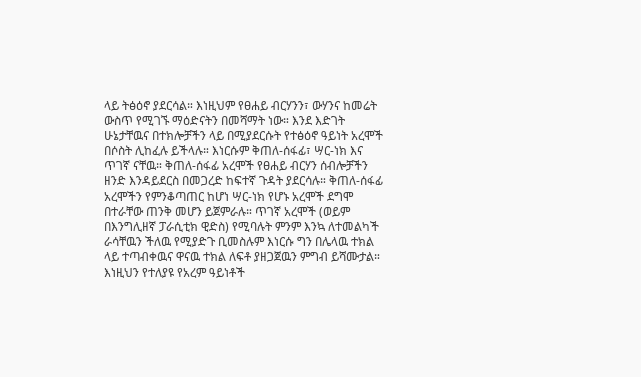ላይ ትፅዕኖ ያደርሳል። እነዚህም የፀሐይ ብርሃንን፣ ውሃንና ከመሬት ውስጥ የሚገኙ ማዕድናትን በመሻማት ነው። እንደ እድገት ሁኔታቸዉና በተክሎቻችን ላይ በሚያደርሱት የተፅዕኖ ዓይነት አረሞች በሶስት ሊከፈሉ ይችላሉ። እነርሱም ቅጠለ-ሰፋፊ፣ ሣር-ነክ እና ጥገኛ ናቸዉ። ቅጠለ-ሰፋፊ አረሞች የፀሐይ ብርሃን ሰብሎቻችን ዘንድ እንዳይደርስ በመጋረድ ከፍተኛ ጉዳት ያደርሳሉ። ቅጠለ-ሰፋፊ አረሞችን የምንቆጣጠር ከሆነ ሣር-ነክ የሆኑ አረሞች ደግሞ በተራቸው ጠንቅ መሆን ይጀምራሉ። ጥገኛ አረሞች (ወይም በእንግሊዘኛ ፓራሲቲክ ዊድስ) የሚባሉት ምንም እንኳ ለተመልካች ራሳቸዉን ችለዉ የሚያድጉ ቢመስሉም እነርሱ ግን በሌላዉ ተክል ላይ ተጣብቀዉና ዋናዉ ተክል ለፍቶ ያዘጋጀዉን ምግብ ይሻሙታል። እነዚህን የተለያዩ የአረም ዓይነቶች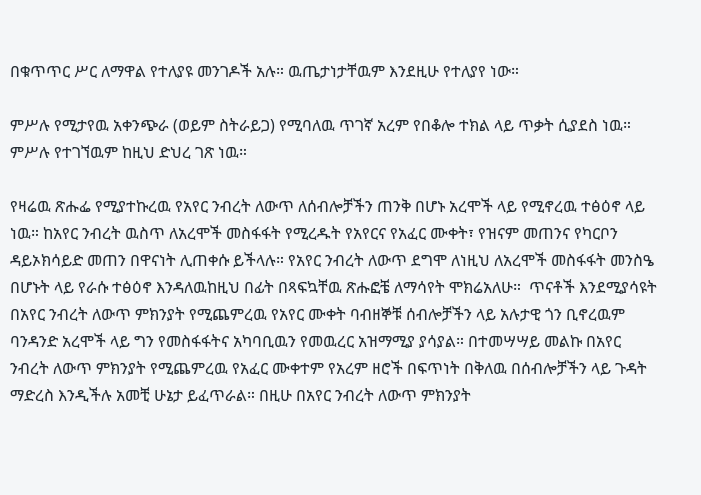በቁጥጥር ሥር ለማዋል የተለያዩ መንገዶች አሉ። ዉጤታነታቸዉም እንደዚሁ የተለያየ ነው።

ምሥሉ የሚታየዉ አቀንጭራ (ወይም ስትራይጋ) የሚባለዉ ጥገኛ አረም የበቆሎ ተክል ላይ ጥቃት ሲያደስ ነዉ። ምሥሉ የተገኘዉም ከዚህ ድህረ ገጽ ነዉ።

የዛሬዉ ጽሑፌ የሚያተኩረዉ የአየር ንብረት ለውጥ ለሰብሎቻችን ጠንቅ በሆኑ አረሞች ላይ የሚኖረዉ ተፅዕኖ ላይ ነዉ። ከአየር ንብረት ዉስጥ ለአረሞች መስፋፋት የሚረዱት የአየርና የአፈር ሙቀት፣ የዝናም መጠንና የካርቦን ዳይኦክሳይድ መጠን በዋናነት ሊጠቀሱ ይችላሉ። የአየር ንብረት ለውጥ ደግሞ ለነዚህ ለአረሞች መስፋፋት መንስዔ በሆኑት ላይ የራሱ ተፅዕኖ እንዳለዉከዚህ በፊት በጻፍኳቸዉ ጽሑፎቼ ለማሳየት ሞክሬአለሁ።  ጥናቶች እንደሚያሳዩት በአየር ንብረት ለውጥ ምክንያት የሚጨምረዉ የአየር ሙቀት ባብዘኞቹ ሰብሎቻችን ላይ አሉታዊ ጎን ቢኖረዉም ባንዳንድ አረሞች ላይ ግን የመስፋፋትና አካባቢዉን የመዉረር አዝማሚያ ያሳያል። በተመሣሣይ መልኩ በአየር ንብረት ለውጥ ምክንያት የሚጨምረዉ የአፈር ሙቀተም የአረም ዘሮች በፍጥነት በቅለዉ በሰብሎቻችን ላይ ጉዳት ማድረስ እንዲችሉ አመቺ ሁኔታ ይፈጥራል። በዚሁ በአየር ንብረት ለውጥ ምክንያት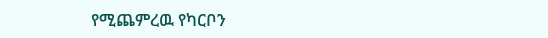የሚጨምረዉ የካርቦን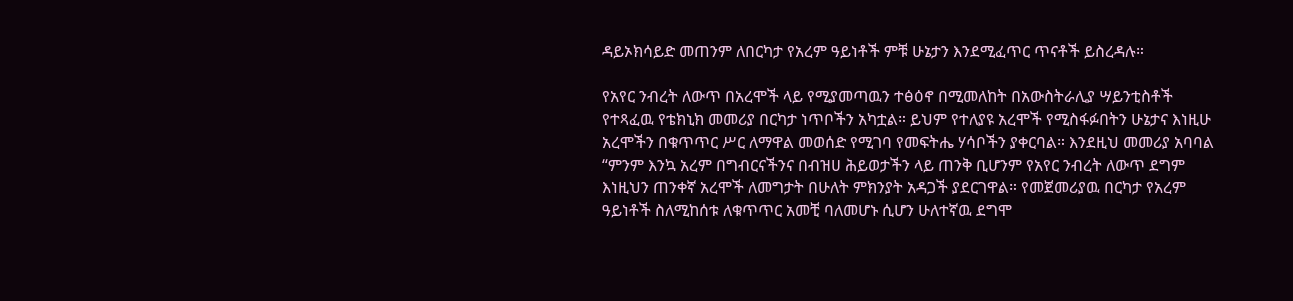ዳይኦክሳይድ መጠንም ለበርካታ የአረም ዓይነቶች ምቹ ሁኔታን እንደሚፈጥር ጥናቶች ይስረዳሉ።

የአየር ንብረት ለውጥ በአረሞች ላይ የሚያመጣዉን ተፅዕኖ በሚመለከት በአውስትራሊያ ሣይንቲስቶች የተጻፈዉ የቴክኒክ መመሪያ በርካታ ነጥቦችን አካቷል። ይህም የተለያዩ አረሞች የሚስፋፉበትን ሁኔታና እነዚሁ አረሞችን በቁጥጥር ሥር ለማዋል መወሰድ የሚገባ የመፍትሔ ሃሳቦችን ያቀርባል። እንደዚህ መመሪያ አባባል “ምንም እንኳ አረም በግብርናችንና በብዝሀ ሕይወታችን ላይ ጠንቅ ቢሆንም የአየር ንብረት ለውጥ ደግም እነዚህን ጠንቀኛ አረሞች ለመግታት በሁለት ምክንያት አዳጋች ያደርገዋል። የመጀመሪያዉ በርካታ የአረም ዓይነቶች ስለሚከሰቱ ለቁጥጥር አመቺ ባለመሆኑ ሲሆን ሁለተኛዉ ደግሞ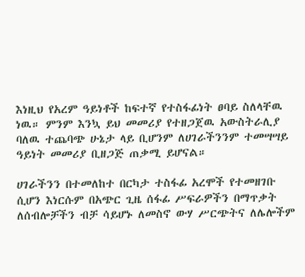እነዚህ የአረም ዓይነቶች ከፍተኛ የተስፋፊነት ፀባይ ስለላቸዉ ነዉ። ምንም እንኳ ይህ መመሪያ የተዘጋጀዉ አውስትራሊያ ባለዉ ተጨባጭ ሁኔታ ላይ ቢሆንም ለሀገራችንንም ተመሣሣይ ዓይነት መመሪያ ቢዘጋጅ ጠቃሚ ይሆናል።

ሀገራችንን በተመለከተ በርካታ ተስፋፊ አረሞች የተመዘገቡ ሲሆን እነርሱም በአጭር ጊዜ ሰፋፊ ሥፍራዎችን በማጥቃት ለሰብሎቻችን ብቻ ሳይሆኑ ለመስኖ ውሃ ሥርጭትና ለሌሎችም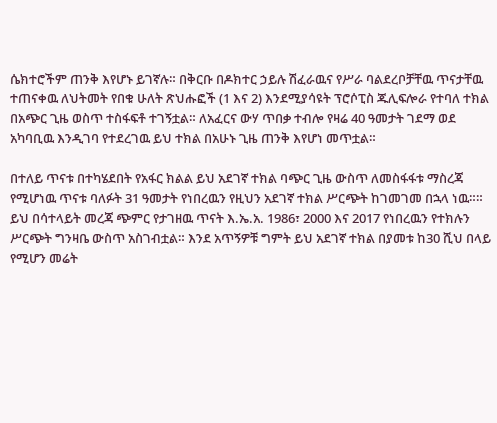ሴክተሮችም ጠንቅ እየሆኑ ይገኛሉ። በቅርቡ በዶክተር ኃይሉ ሽፈራዉና የሥራ ባልደረቦቻቸዉ ጥናታቸዉ ተጠናቀዉ ለህትመት የበቁ ሁለት ጽህሑፎች (1 እና 2) እንደሚያሳዩት ፕሮሶፒስ ጁሊፍሎራ የተባለ ተክል በአጭር ጊዜ ወስጥ ተስፋፍቶ ተገኝቷል። ለአፈርና ውሃ ጥበቃ ተብሎ የዛሬ 40 ዓመታት ገደማ ወደ አካባቢዉ እንዲገባ የተደረገዉ ይህ ተክል በአሁኑ ጊዜ ጠንቅ እየሆነ መጥቷል።

በተለይ ጥናቱ በተካሄደበት የአፋር ክልል ይህ አደገኛ ተክል ባጭር ጊዜ ውስጥ ለመስፋፋቱ ማስረጃ የሚሆነዉ ጥናቱ ባለፉት 31 ዓመታት የነበረዉን የዚህን አደገኛ ተክል ሥርጭት ከገመገመ በኋላ ነዉ።። ይህ በሳተላይት መረጃ ጭምር የታገዘዉ ጥናት እ.ኤ.አ. 1986፣ 2000 እና 2017 የነበረዉን የተክሉን ሥርጭት ግንዛቤ ውስጥ አስገብቷል። እንደ አጥኝዎቹ ግምት ይህ አደገኛ ተክል በያመቱ ከ30 ሺህ በላይ የሚሆን መሬት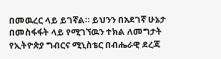በመዉረር ላይ ይገኛል። ይህንን በአደገኛ ሁኔታ በመስፋፋት ላይ የሚገኘዉን ተክል ለመግታት የኢትዮጵያ ግብርና ሚኒስቴር በብሔራዊ ደረጃ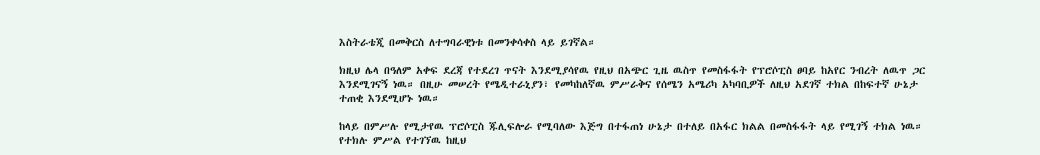እስትራቴጂ በመቅርስ ለተግባራዊነቱ በመንቀሳቀስ ላይ ይገኛል።

ክዚህ ሌላ በዓለም አቀፍ ደረጃ የተደረገ ጥናት እንደሚያሳየዉ የዚህ በአጭር ጊዜ ዉስጥ የመስፋፋት የፕሮሶፒስ ፀባይ ከአየር ንብረት ለዉጥ ጋር እንደሚገናኝ ነዉ። በዚሁ መሠረት የሜዲተራኒያን፣ የመካከለኛዉ ምሥራቅና የሰሜን አሜሪካ አካባቢዎች ለዚህ አደገኛ ተክል በከፍተኛ ሁኔታ ተጠቂ እንደሚሆኑ ነዉ።

ከላይ በምሥሉ የሚታየዉ ፕሮሶፒስ ጁሊፍሎራ የሚባለው እጅግ በተፋጠነ ሁኔታ በተለይ በአፋር ክልል በመስፋፋት ላይ የሚገኝ ተክል ነዉ። የተክሉ ምሥል የተገኘዉ ከዚህ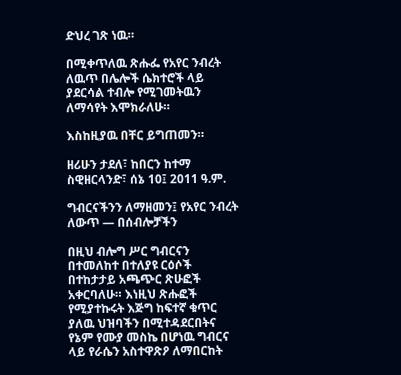ድህረ ገጽ ነዉ።

በሚቀጥለዉ ጽሑፌ የአየር ንብረት ለዉጥ በሌሎች ሴክተሮች ላይ ያደርሳል ተብሎ የሚገመትዉን ለማሳየት እሞክራለሁ።

እስከዚያዉ በቸር ይግጠመን።

ዘሪሁን ታደለ፣ ከበርን ከተማ ስዊዘርላንድ፣ ሰኔ 10፤ 2011 ዓ.ም.

ግብርናችንን ለማዘመን፤ የአየር ንብረት ለውጥ — በሰብሎቻችን

በዚህ ብሎግ ሥር ግብርናን በተመለከተ በተለያዩ ርዕሶች በተከታታይ አጫጭር ጽሁፎች አቀርባለሁ። እነዚህ ጽሑፎች የሚያተኩሩት እጅግ ከፍተኛ ቁጥር ያለዉ ህዝባችን በሚተዳደርበትና የኔም የሙያ መስኬ በሆነዉ ግብርና ላይ የራሴን አስተዋጽዖ ለማበርከት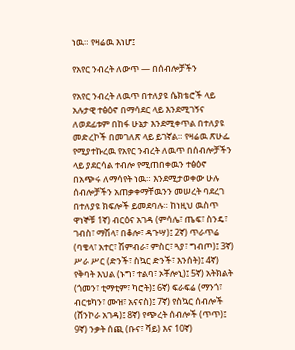ነዉ። የዛሬዉ እነሆ፤

የአየር ንብረት ለውጥ — በሰብሎቻችን

የአየር ንብረት ለዉጥ በተለያዩ ሴክቴሮች ላይ አሉታዊ ተፅዕኖ በማሳደር ላይ እንደሚገኝና ለወደፊቱም በከፋ ሁኔታ እንደሚቀጥል በተለያዩ መድረኮች በመገለጽ ላይ ይገኛል። የዛሬዉ ጽሁፌ የሚያተኩረዉ የአየር ንብረት ለዉጥ በሰብሎቻችን ላይ ያደርሳል ተብሎ የሚጠበቀዉን ተፅዕኖ በአጭሩ ለማሳየት ነዉ። እንደሚታወቀው ሁሉ ሰብሎቻችን አጠቃቀማቸዉንን መሠረት ባደረገ በተለያዩ ክፍሎች ይመደባሉ። ከነዚህ ዉስጥ ዋነኞቹ 1ኛ) ብርዕና አገዳ (ምሳሌ፣ ጤፍ፣ ስንዴ፣ ገብስ፣ ማሽላ፣ በቆሎ፣ ዳጉሣ)፤ 2ኛ) ጥራጥሬ (ባቄላ፣ አተር፣ ሽምብራ፣ ምስር፣ ጓያ፣ ግብጦ)፤ 3ኛ) ሥራ ሥር (ድንች፣ ስኳር ድንች፣ እንሰት)፤ 4ኛ) የቅባት እህል (ኑግ፣ ተልባ፣ ኦቾሎኒ)፤ 5ኛ) አትክልት (ጎመን፣ ቲማቲም፣ ካሮት)፤ 6ኛ) ፍራፍሬ (ማንጎ፣ ብርቱካን፣ ሙዝ፣ አናናስ)፤ 7ኛ) የስኳር ሰብሎች (ሸንኮራ አገዳ)፤ 8ኛ) የጭረት ሰብሎች (ጥጥ)፤ 9ኛ) ንቃት ሰጪ (ቡና፣ ሻይ) እና 10ኛ)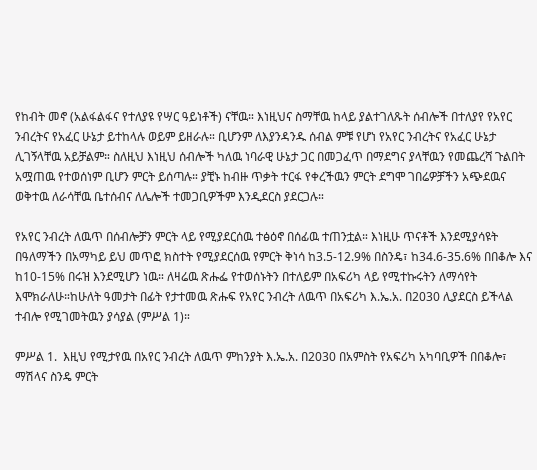የከብት መኖ (አልፋልፋና የተለያዩ የሣር ዓይነቶች) ናቸዉ። እነዚህና ስማቸዉ ከላይ ያልተገለጹት ሰብሎች በተለያየ የአየር ንብረትና የአፈር ሁኔታ ይተከላሉ ወይም ይዘራሉ። ቢሆንም ለእያንዳንዱ ሰብል ምቹ የሆነ የአየር ንብረትና የአፈር ሁኔታ ሊገኝላቸዉ አይቻልም። ስለዚህ እነዚህ ሰብሎች ካለዉ ነባራዊ ሁኔታ ጋር በመጋፈጥ በማደግና ያላቸዉን የመጨረሻ ጉልበት አሟጠዉ የተወሰነም ቢሆን ምርት ይሰጣሉ። ያቺኑ ከብዙ ጥቃት ተርፋ የቀረችዉን ምርት ደግሞ ገበሬዎቻችን አጭደዉና ወቅተዉ ለራሳቸዉ ቤተሰብና ለሌሎች ተመጋቢዎችም እንዲደርስ ያደርጋሉ።

የአየር ንብረት ለዉጥ በሰብሎቻን ምርት ላይ የሚያደርሰዉ ተፅዕኖ በሰፊዉ ተጠንቷል። እነዚሁ ጥናቶች እንደሚያሳዩት በዓለማችን በአማካይ ይህ መጥፎ ክስተት የሚያደርሰዉ የምርት ቅነሳ ከ3.5-12.9% በስንዴ፣ ከ34.6-35.6% በበቆሎ እና ከ10-15% በሩዝ እንደሚሆን ነዉ። ለዛሬዉ ጽሑፌ የተወሰኑትን በተለይም በአፍሪካ ላይ የሚተኩሩትን ለማሳየት እሞክራለሁ።ከሁለት ዓመታት በፊት የታተመዉ ጽሑፍ የአየር ንብረት ለዉጥ በአፍሪካ እ.ኤ.አ. በ2030 ሊያደርስ ይችላል ተብሎ የሚገመትዉን ያሳያል (ምሥል 1)።

ምሥል 1.  እዚህ የሚታየዉ በአየር ንብረት ለዉጥ ምከንያት እ.ኤ.አ. በ2030 በአምስት የአፍሪካ አካባቢዎች በበቆሎ፣ ማሽላና ስንዴ ምርት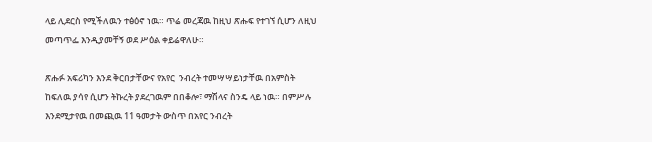ላይ ሊደርስ የሚችለዉን ተፅዕኖ ነዉ። ጥሬ መረጃዉ ከዚህ ጽሑፍ የተገኘ ሲሆን ለዚህ መጣጥፌ እንዲያመቸኝ ወደ ሥዕል ቀይሬዋለሁ።

ጽሑፉ አፍሪካን እንደ ቅርበታቸውና የአየር  ንብረት ተመሣሣይነታቸዉ በአምስት ከፍለዉ ያሳየ ሲሆን ትኩረት ያደረገዉም በበቆሎ፣ ማሽላና ስንዴ ላይ ነዉ። በምሥሉ እንደሚታየዉ በመጪዉ 11 ዓመታት ውስጥ በአየር ንብረት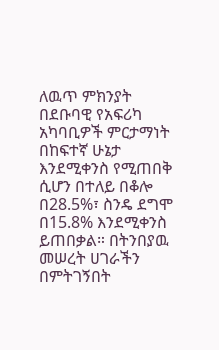ለዉጥ ምክንያት በደቡባዊ የአፍሪካ አካባቢዎች ምርታማነት በከፍተኛ ሁኔታ እንደሚቀንስ የሚጠበቅ ሲሆን በተለይ በቆሎ በ28.5%፣ ስንዴ ደግሞ በ15.8% እንደሚቀንስ ይጠበቃል። በትንበያዉ መሠረት ሀገራችን በምትገኝበት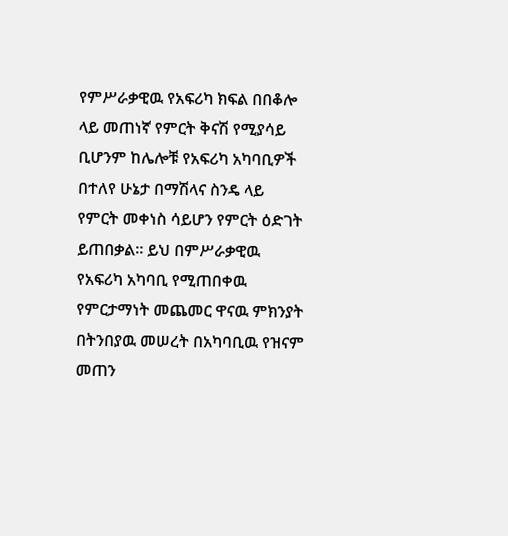የምሥራቃዊዉ የአፍሪካ ክፍል በበቆሎ ላይ መጠነኛ የምርት ቅናሽ የሚያሳይ ቢሆንም ከሌሎቹ የአፍሪካ አካባቢዎች በተለየ ሁኔታ በማሽላና ስንዴ ላይ የምርት መቀነስ ሳይሆን የምርት ዕድገት ይጠበቃል። ይህ በምሥራቃዊዉ የአፍሪካ አካባቢ የሚጠበቀዉ የምርታማነት መጨመር ዋናዉ ምክንያት በትንበያዉ መሠረት በአካባቢዉ የዝናም መጠን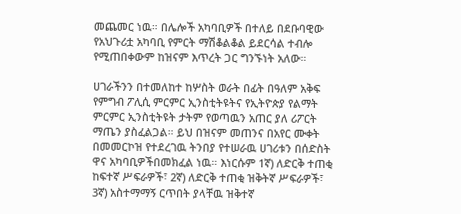መጨመር ነዉ። በሌሎች አካባቢዎች በተለይ በደቡባዊው የአህጉሪቷ አካባቢ የምርት ማሽቆልቆል ይደርሳል ተብሎ የሚጠበቀውም ከዝናም እጥረት ጋር ግንኙነት አለው።

ሀገራችንን በተመለከተ ከሦስት ወራት በፊት በዓለም አቅፍ የምግብ ፖሊሲ ምርምር ኢንስቲትዩትና የኢትዮጵያ የልማት ምርምር ኢንስቲትዩት ታትም የወጣዉን አጠር ያለ ሪፖርት ማጤን ያስፈልጋል። ይህ በዝናም መጠንና በአየር ሙቀት በመመርኮዝ የተደረገዉ ትንበያ የተሠራዉ ሀገሪቱን በሰድስት ዋና አካባቢዎችበመክፈል ነዉ። እነርሱም 1ኛ) ለድርቅ ተጠቂ ከፍተኛ ሥፍራዎች፣ 2ኛ) ለድርቅ ተጠቂ ዝቅትኛ ሥፍራዎች፣ 3ኛ) አስተማማኝ ርጥበት ያላቸዉ ዝቅተኛ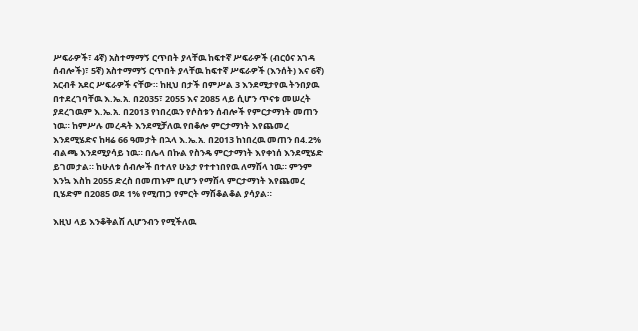ሥፍራዎች፣ 4ኛ) አስተማማኝ ርጥበት ያላቸዉ ከፍተኛ ሥፍራዎች (ብርዕና አገዳ ሰብሎች)፣ 5ኛ) አስተማማኝ ርጥበት ያላቸዉ ከፍተኛ ሥፍራዎች (እንሰት) እና 6ኛ) አርብቶ አደር ሥፍራዎች ናቸው። ከዚህ በታች በምሥል 3 እንደሚታየዉ ትንበያዉ በተደረገባቸዉ እ.ኤ.አ. በ2035፣ 2055 እና 2085 ላይ ሲሆን ጥናቱ መሠረት ያደረገዉም እ.ኤ.አ. በ2013 የነበረዉን የሶስቱን ሰብሎች የምርታማነት መጠን ነዉ። ከምሥሉ መረዳት እንደሚቻለዉ የበቆሎ ምርታማነት እየጨመረ እንደሚሄድና ከዛሬ 66 ዓመታት በኋላ እ.ኤ.አ. በ2013 ከነበረዉ መጠን በ4.2% ብልጫ እንደሚያሳይ ነዉ። በሌላ በኩል የስንዴ ምርታማነት እየቀነሰ እንደሚሄድ ይገመታል። ከሁለቱ ሰብሎች በተለየ ሁኔታ የተተነበየዉ ለማሽላ ነዉ። ምንም እንኳ እስከ 2055 ድረስ በመጠኑም ቢሆን የማሽላ ምርታማነት እየጨመረ ቢሄድም በ2085 ወደ 1% የሚጠጋ የምርት ማሽቆልቆል ያሳያል።

እዚህ ላይ እንቆቅልሽ ሊሆንብን የሚችለዉ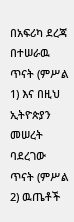በአፍሪካ ደረጃ በተሠራዉ ጥናት (ምሥል 1) እና በዚህ ኢትዮጵያን መሠረት ባደረገው ጥናት (ምሥል 2) ዉጤቶች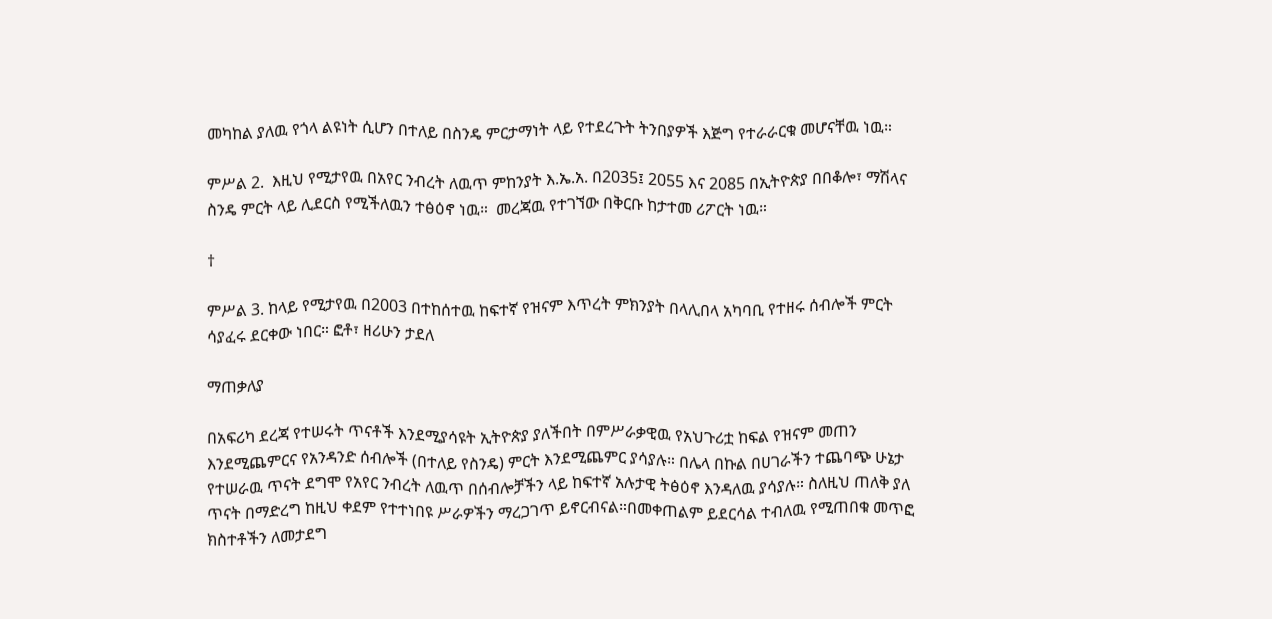መካከል ያለዉ የጎላ ልዩነት ሲሆን በተለይ በስንዴ ምርታማነት ላይ የተደረጉት ትንበያዎች እጅግ የተራራርቁ መሆናቸዉ ነዉ።

ምሥል 2.  እዚህ የሚታየዉ በአየር ንብረት ለዉጥ ምከንያት እ.ኤ.አ. በ2035፤ 2055 እና 2085 በኢትዮጵያ በበቆሎ፣ ማሽላና ስንዴ ምርት ላይ ሊደርስ የሚችለዉን ተፅዕኖ ነዉ።  መረጃዉ የተገኘው በቅርቡ ከታተመ ሪፖርት ነዉ።

†

ምሥል 3. ከላይ የሚታየዉ በ2003 በተከሰተዉ ከፍተኛ የዝናም እጥረት ምክንያት በላሊበላ አካባቢ የተዘሩ ሰብሎች ምርት ሳያፈሩ ደርቀው ነበር። ፎቶ፣ ዘሪሁን ታደለ

ማጠቃለያ

በአፍሪካ ደረጃ የተሠሩት ጥናቶች እንደሚያሳዩት ኢትዮጵያ ያለችበት በምሥራቃዊዉ የአህጉሪቷ ከፍል የዝናም መጠን እንደሚጨምርና የአንዳንድ ሰብሎች (በተለይ የስንዴ) ምርት እንደሚጨምር ያሳያሉ። በሌላ በኩል በሀገራችን ተጨባጭ ሁኔታ የተሠራዉ ጥናት ደግሞ የአየር ንብረት ለዉጥ በሰብሎቻችን ላይ ከፍተኛ አሉታዊ ትፅዕኖ እንዳለዉ ያሳያሉ። ስለዚህ ጠለቅ ያለ ጥናት በማድረግ ከዚህ ቀደም የተተነበዩ ሥራዎችን ማረጋገጥ ይኖርብናል።በመቀጠልም ይደርሳል ተብለዉ የሚጠበቁ መጥፎ ክስተቶችን ለመታደግ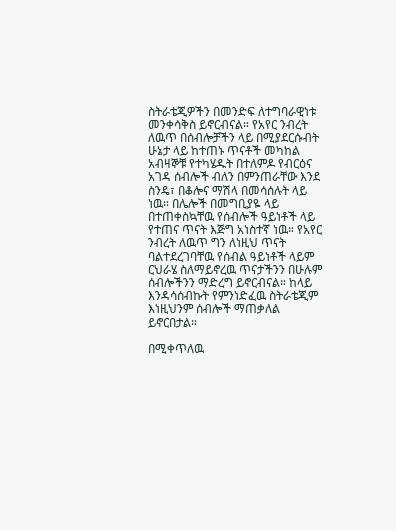ስትራቴጂዎችን በመንድፍ ለተግባራዊነቱ መንቀሳቅስ ይኖርብናል። የአየር ንብረት ለዉጥ በሰብሎቻችን ላይ በሚያደርሱብት ሁኔታ ላይ ከተጠኑ ጥናቶች መካከል አብዛኞቹ የተካሄዱት በተለምዶ የብርዕና አገዳ ሰብሎች ብለን በምንጠራቸው እንደ ስንዴ፣ በቆሎና ማሽላ በመሳሰሉት ላይ ነዉ። በሌሎች በመግቢያዬ ላይ በተጠቀስኳቸዉ የሰብሎች ዓይነቶች ላይ የተጠና ጥናት እጅግ አነስተኛ ነዉ። የአየር ንብረት ለዉጥ ግን ለነዚህ ጥናት ባልተደረገባቸዉ የሰብል ዓይነቶች ላይም ርህራሄ ስለማይኖረዉ ጥናታችንን በሁሉም ሰብሎችንን ማድረግ ይኖርብናል። ከላይ እንዳሳሰብኩት የምንነድፈዉ ስትራቴጂም እነዚህንም ሰብሎች ማጠቃለል ይኖርበታል።

በሚቀጥለዉ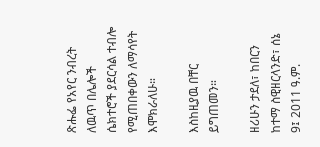ጽሑፌ የአየር ንብረት ለዉጥ በሌሎች ሴክተሮች ያደርሳል ተብሎ የሚጠበቀውን ለማሳየት እሞክራለሁ።

እስከዚያዉ በቸር ይግጠመን።

ዘሪሁን ታደለ፣ ከበርን ከተማ ስዊዘርላንድ፣ ሰኔ 9፤ 2011 ዓ.ም.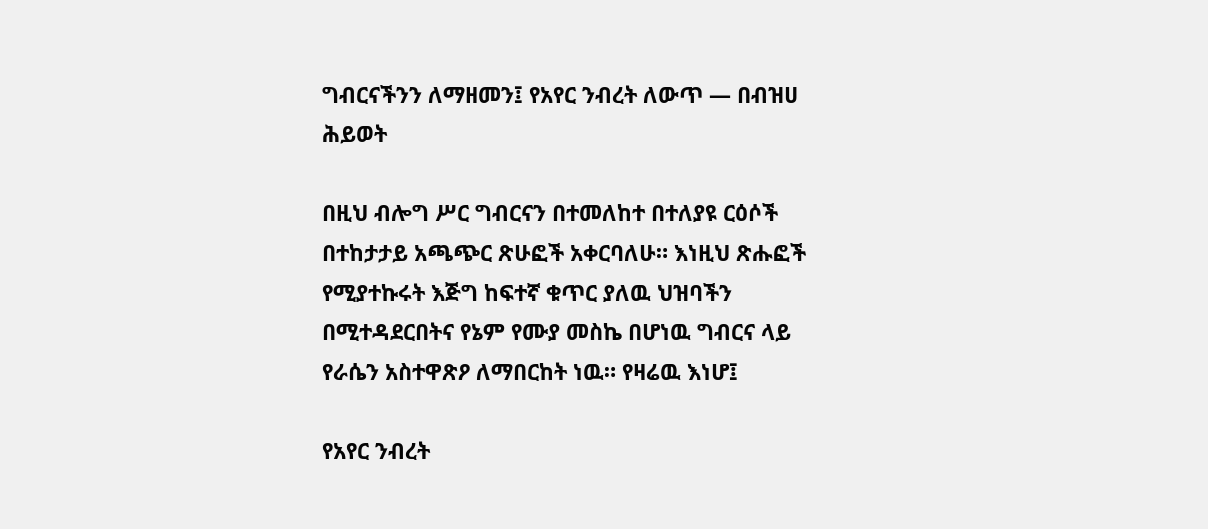ግብርናችንን ለማዘመን፤ የአየር ንብረት ለውጥ — በብዝሀ ሕይወት

በዚህ ብሎግ ሥር ግብርናን በተመለከተ በተለያዩ ርዕሶች በተከታታይ አጫጭር ጽሁፎች አቀርባለሁ። እነዚህ ጽሑፎች የሚያተኩሩት እጅግ ከፍተኛ ቁጥር ያለዉ ህዝባችን በሚተዳደርበትና የኔም የሙያ መስኬ በሆነዉ ግብርና ላይ የራሴን አስተዋጽዖ ለማበርከት ነዉ። የዛሬዉ እነሆ፤

የአየር ንብረት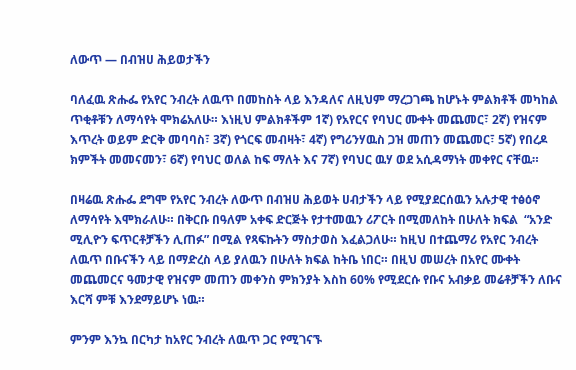ለውጥ — በብዝሀ ሕይወታችን

ባለፈዉ ጽሑፌ የአየር ንብረት ለዉጥ በመከስት ላይ እንዳለና ለዚህም ማረጋገጫ ከሆኑት ምልክቶች መካከል ጥቂቶቹን ለማሳየት ሞክሬአለሁ። እነዚህ ምልክቶችም 1ኛ) የአየርና የባህር ሙቀት መጨመር፣ 2ኛ) የዝናም እጥረት ወይም ድርቅ መባባስ፣ 3ኛ) የጎርፍ መብዛት፣ 4ኛ) የግሪንሃዉስ ጋዝ መጠን መጨመር፣ 5ኛ) የበረዶ ክምችት መመናመን፣ 6ኛ) የባህር ወለል ከፍ ማለት እና 7ኛ) የባህር ዉሃ ወደ አሲዳማነት መቀየር ናቸዉ።

በዛሬዉ ጽሑፌ ደግሞ የአየር ንብረት ለውጥ በብዝሀ ሕይወት ሀብታችን ላይ የሚያደርሰዉን አሉታዊ ተፅዕኖ ለማሳየት እሞክራለሁ። በቅርቡ በዓለም አቀፍ ድርጅት የታተመዉን ሪፖርት በሚመለከት በሁለት ክፍል  “አንድ ሚሊዮን ፍጥርቶቻችን ሊጠፉ” በሚል የጻፍኩትን ማስታወስ እፈልጋለሁ። ከዚህ በተጨማሪ የአየር ንብረት ለዉጥ በቡናችን ላይ በማድረስ ላይ ያለዉን በሁለት ክፍል ከትቤ ነበር። በዚህ መሠረት በአየር ሙቀት መጨመርና ዓመታዊ የዝናም መጠን መቀንስ ምክንያት እስከ 60% የሚደርሱ የቡና አብቃይ መሬቶቻችን ለቡና እርሻ ምቹ እንደማይሆኑ ነዉ።

ምንም እንኳ በርካታ ከአየር ንብረት ለዉጥ ጋር የሚገናኙ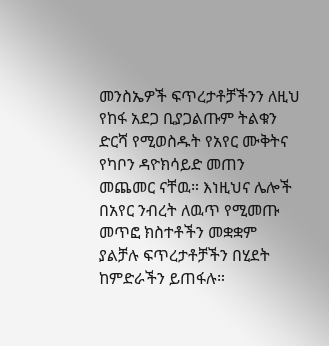መንስኤዎች ፍጥረታቶቻችንን ለዚህ የከፋ አደጋ ቢያጋልጡም ትልቁን ድርሻ የሚወስዱት የአየር ሙቅትና የካቦን ዳዮክሳይድ መጠን መጨመር ናቸዉ። እነዚህና ሌሎች በአየር ንብረት ለዉጥ የሚመጡ መጥፎ ክስተቶችን መቋቋም ያልቻሉ ፍጥረታቶቻችን በሂደት ከምድራችን ይጠፋሉ።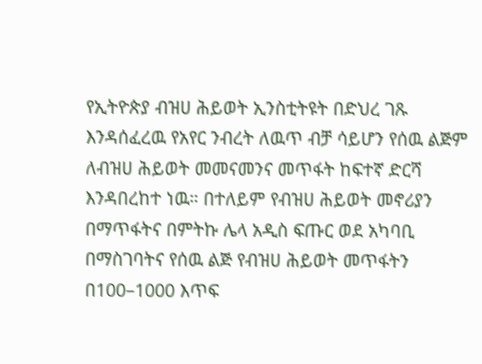የኢትዮጵያ ብዝሀ ሕይወት ኢንስቲትዩት በድህረ ገጹ እንዳሰፈረዉ የአየር ንብረት ለዉጥ ብቻ ሳይሆን የሰዉ ልጅም ለብዝሀ ሕይወት መመናመንና መጥፋት ከፍተኛ ድርሻ እንዳበረከተ ነዉ። በተለይም የብዝሀ ሕይወት መኖሪያን በማጥፋትና በምትኩ ሌላ አዲስ ፍጡር ወደ አካባቢ በማስገባትና የሰዉ ልጅ የብዝሀ ሕይወት መጥፋትን በ100–1000 እጥፍ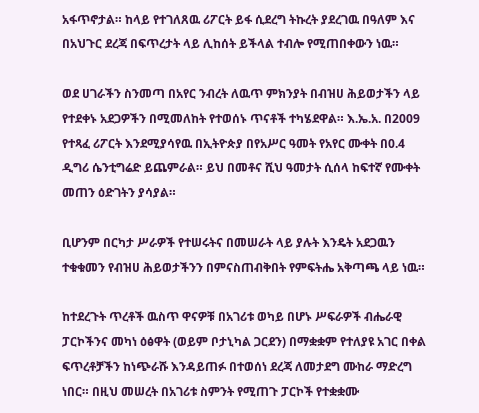አፋጥኖታል። ከላይ የተገለጸዉ ሪፖርት ይፋ ሲደረግ ትኩረት ያደረገዉ በዓለም እና በአህጉር ደረጃ በፍጥረታት ላይ ሊከሰት ይችላል ተብሎ የሚጠበቀውን ነዉ።

ወደ ሀገራችን ስንመጣ በአየር ንብረት ለዉጥ ምክንያት በብዝሀ ሕይወታችን ላይ የተደቀኑ አደጋዎችን በሚመለከት የተወሰኑ ጥናቶች ተካሄደዋል። እ.ኤ.አ. በ2009 የተጻፈ ሪፖርት እንደሚያሳየዉ በኢትዮጵያ በየአሥር ዓመት የአየር ሙቀት በ0.4 ዲግሪ ሴንቲግሬድ ይጨምራል። ይህ በመቶና ሺህ ዓመታት ሲሰላ ከፍተኛ የሙቀት መጠን ዕድገትን ያሳያል።

ቢሆንም በርካታ ሥራዎች የተሠሩትና በመሠራት ላይ ያሉት እንዴት አደጋዉን ተቁቁመን የብዝሀ ሕይወታችንን በምናስጠብቅበት የምፍትሔ አቅጣጫ ላይ ነዉ።

ከተደረጉት ጥረቶች ዉስጥ ዋናዎቹ በአገሪቱ ወካይ በሆኑ ሥፍራዎች ብሔራዊ ፓርኮችንና መካነ ዕፅዋት (ወይም ቦታኒካል ጋርደን) በማቋቋም የተለያዩ አገር በቀል ፍጥረቶቻችን ከነጭራሹ እንዳይጠፉ በተወሰነ ደረጃ ለመታደግ ሙከራ ማድረግ ነበር። በዚህ መሠረት በአገሪቱ ስምንት የሚጠጉ ፓርኮች የተቋቋሙ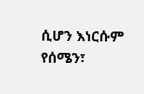ሲሆን እነርሱም የሰሜን፣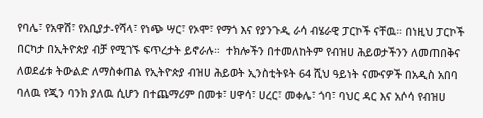የባሌ፣ የአዋሽ፣ የአቢያታ-የሻላ፣ የነጭ ሣር፣ የኦሞ፣ የማጎ እና የያንጉዲ ራሳ ብሄራዊ ፓርኮች ናቸዉ። በነዚህ ፓርኮች በርካታ በኢትዮጵያ ብቻ የሚገኙ ፍጥረታት ይኖራሉ።  ተክሎችን በተመለከትም የብዝሀ ሕይወታችንን ለመጠበቅና ለወደፊቱ ትውልድ ለማስቀጠል የኢትዮጵያ ብዝሀ ሕይወት ኢንስቲትዩት 64 ሺህ ዓይነት ናሙናዎች በአዲስ አበባ ባለዉ የጂን ባንክ ያለዉ ሲሆን በተጨማሪም በመቱ፣ ሀዋሳ፣ ሀረር፣ መቀሌ፣ ጎባ፣ ባህር ዳር እና አሶሳ የብዝሀ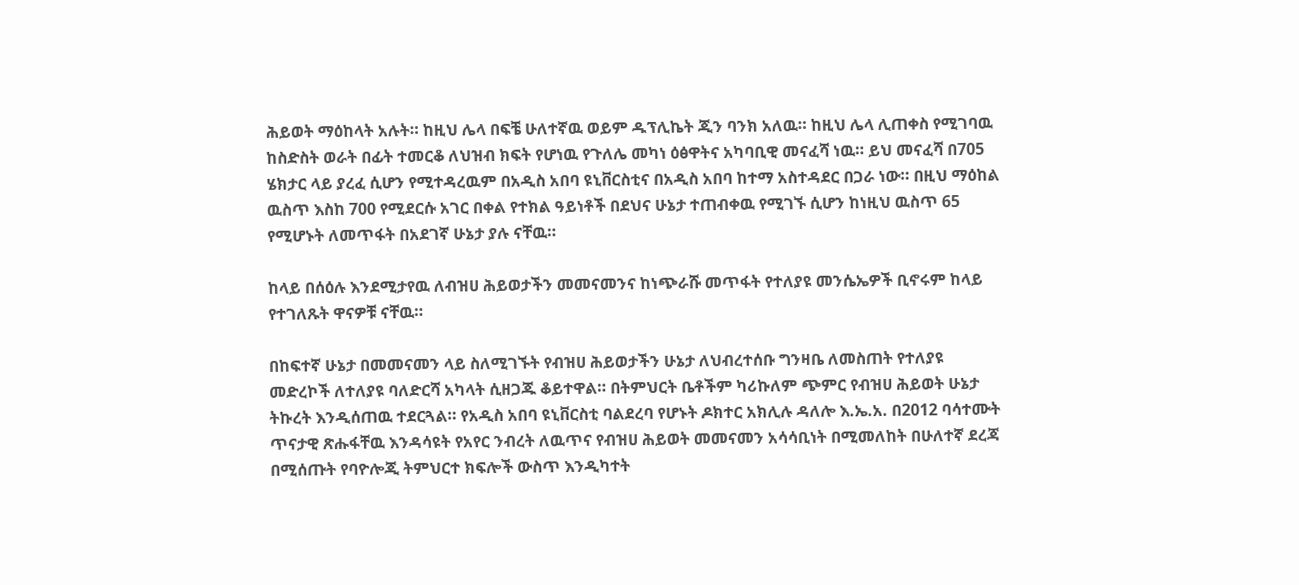ሕይወት ማዕከላት አሉት። ከዚህ ሌላ በፍቼ ሁለተኛዉ ወይም ዱፕሊኬት ጂን ባንክ አለዉ። ከዚህ ሌላ ሊጠቀስ የሚገባዉ ከስድስት ወራት በፊት ተመርቆ ለህዝብ ክፍት የሆነዉ የጉለሌ መካነ ዕፅዋትና አካባቢዊ መናፈሻ ነዉ። ይህ መናፈሻ በ705 ሄክታር ላይ ያረፈ ሲሆን የሚተዳረዉም በአዲስ አበባ ዩኒቨርስቲና በአዲስ አበባ ከተማ አስተዳደር በጋራ ነው። በዚህ ማዕከል ዉስጥ እስከ 700 የሚደርሱ አገር በቀል የተክል ዓይነቶች በደህና ሁኔታ ተጠብቀዉ የሚገኙ ሲሆን ከነዚህ ዉስጥ 65 የሚሆኑት ለመጥፋት በአደገኛ ሁኔታ ያሉ ናቸዉ።

ከላይ በሰዕሉ እንደሚታየዉ ለብዝሀ ሕይወታችን መመናመንና ከነጭራሹ መጥፋት የተለያዩ መንሴኤዎች ቢኖሩም ከላይ የተገለጹት ዋናዎቹ ናቸዉ።

በከፍተኛ ሁኔታ በመመናመን ላይ ስለሚገኙት የብዝሀ ሕይወታችን ሁኔታ ለህብረተሰቡ ግንዛቤ ለመስጠት የተለያዩ መድረኮች ለተለያዩ ባለድርሻ አካላት ሲዘጋጁ ቆይተዋል። በትምህርት ቤቶችም ካሪኩለም ጭምር የብዝሀ ሕይወት ሁኔታ ትኩረት እንዲሰጠዉ ተደርጓል። የአዲስ አበባ ዩኒቨርስቲ ባልደረባ የሆኑት ዶክተር አክሊሉ ዳለሎ እ.ኤ.አ. በ2012 ባሳተሙት ጥናታዊ ጽሑፋቸዉ እንዳሳዩት የአየር ንብረት ለዉጥና የብዝሀ ሕይወት መመናመን አሳሳቢነት በሚመለከት በሁለተኛ ደረጃ በሚሰጡት የባዮሎጂ ትምህርተ ክፍሎች ውስጥ እንዲካተት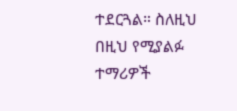ተደርጓል። ስለዚህ በዚህ የሚያልፉ ተማሪዎች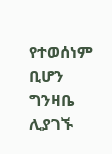የተወሰነም ቢሆን ግንዛቤ ሊያገኙ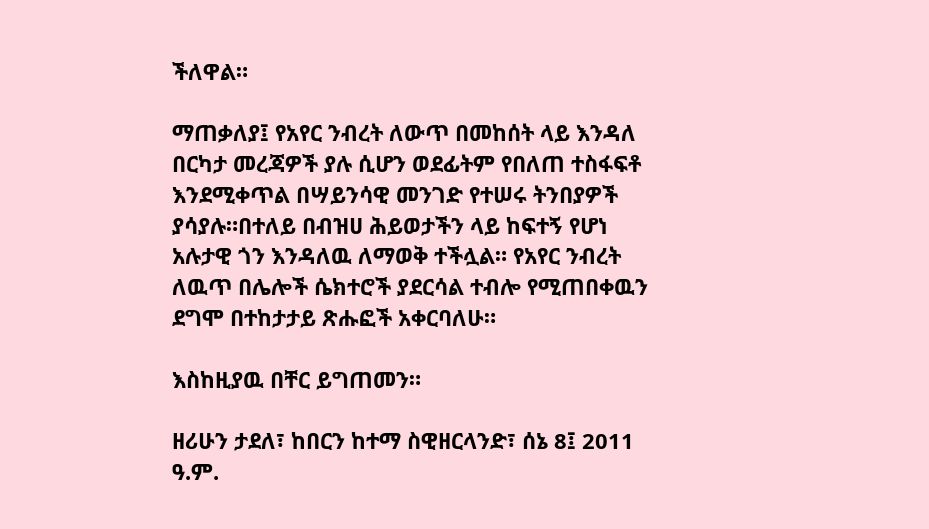ችለዋል።

ማጠቃለያ፤ የአየር ንብረት ለውጥ በመከሰት ላይ እንዳለ በርካታ መረጃዎች ያሉ ሲሆን ወደፊትም የበለጠ ተስፋፍቶ እንደሚቀጥል በሣይንሳዊ መንገድ የተሠሩ ትንበያዎች ያሳያሉ።በተለይ በብዝሀ ሕይወታችን ላይ ከፍተኝ የሆነ አሉታዊ ጎን እንዳለዉ ለማወቅ ተችሏል። የአየር ንብረት ለዉጥ በሌሎች ሴክተሮች ያደርሳል ተብሎ የሚጠበቀዉን ደግሞ በተከታታይ ጽሑፎች አቀርባለሁ።

እስከዚያዉ በቸር ይግጠመን።

ዘሪሁን ታደለ፣ ከበርን ከተማ ስዊዘርላንድ፣ ሰኔ 8፤ 2011 ዓ.ም.